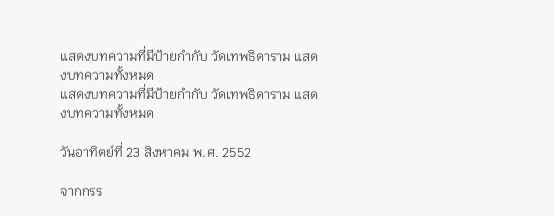แสดงบทความที่มีป้ายกำกับ วัดเทพธิดาราม แสดงบทความทั้งหมด
แสดงบทความที่มีป้ายกำกับ วัดเทพธิดาราม แสดงบทความทั้งหมด

วันอาทิตย์ที่ 23 สิงหาคม พ.ศ. 2552

จากกรร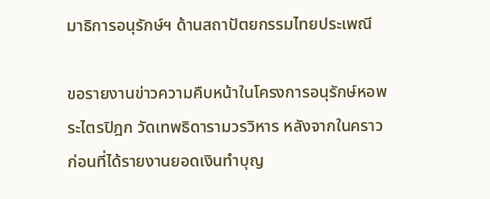มาธิการอนุรักษ์ฯ ด้านสถาปัตยกรรมไทยประเพณี

ขอรายงานข่าวความคืบหน้าในโครงการอนุรักษ์หอพระไตรปิฎก วัดเทพธิดารามวรวิหาร หลังจากในคราวก่อนที่ได้รายงานยอดเงินทำบุญ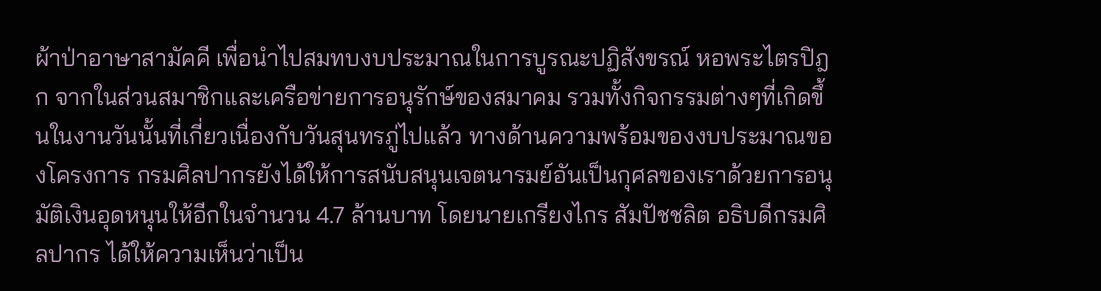ผ้าป่าอาษาสามัคคี เพื่อนำไปสมทบงบประมาณในการบูรณะปฏิสังขรณ์ หอพระไตรปิฎก จากในส่วนสมาชิกและเครือข่ายการอนุรักษ์ของสมาคม รวมทั้งกิจกรรมต่างๆที่เกิดขึ้นในงานวันนั้นที่เกี่ยวเนื่องกับวันสุนทรภู่ไปแล้ว ทางด้านความพร้อมของงบประมาณของโครงการ กรมศิลปากรยังได้ให้การสนับสนุนเจตนารมย์อันเป็นกุศลของเราด้วยการอนุมัติเงินอุดหนุนให้อีกในจำนวน 4.7 ล้านบาท โดยนายเกรียงไกร สัมปัชชลิต อธิบดีกรมศิลปากร ได้ให้ความเห็นว่าเป็น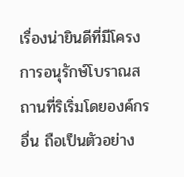เรื่องน่ายินดีที่มีโครงการอนุรักษ์โบราณสถานที่ริเริ่มโดยองค์กรอื่น ถือเป็นตัวอย่าง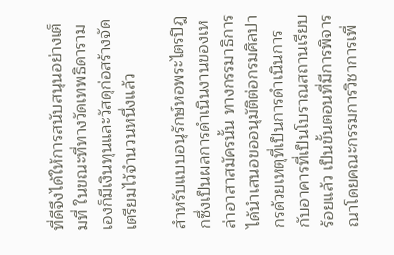ที่ดีจึงได้ให้การสนับสนุนอย่างเต็มที่ ในขณะที่ทางวัดเทพธิดารามเองก็มีเงินทุนและวัสดุก่อสร้างจัดเตรียมไว้จำนวนหนึ่งแล้ว

สำหรับแบบอนุรักษ์หอพระไตรปิฎกซึ่งเป็นผลการดำเนินงานของเหล่าอาสาสมัครนั้น ทางกรรมาธิการได้นำเสนอขออนุมัติต่อกรมศิลปากรด้วยเหตุที่เป็นการดำเนินการกับอาคารที่เป็นโบราณสถานเรียบร้อยแล้ว เป็นขั้นตอนที่มีการพิจารณาโดยคณะกรรมการวิชาการเพื่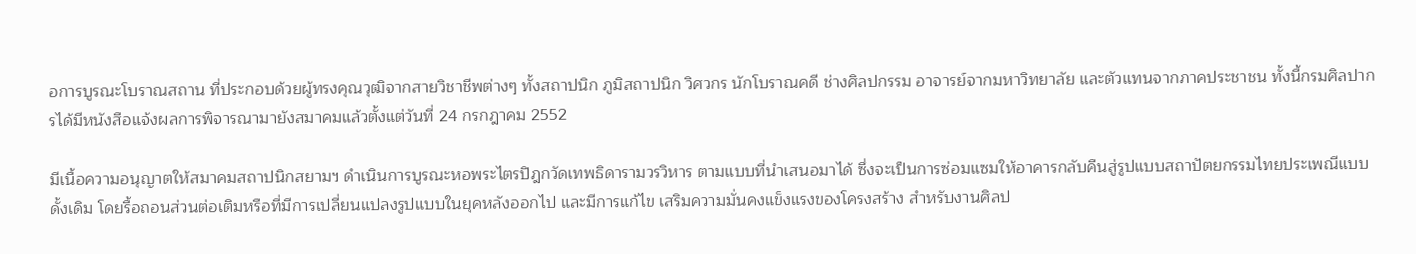อการบูรณะโบราณสถาน ที่ประกอบด้วยผู้ทรงคุณวุฒิจากสายวิชาชีพต่างๆ ทั้งสถาปนิก ภูมิสถาปนิก วิศวกร นักโบราณคดี ช่างศิลปกรรม อาจารย์จากมหาวิทยาลัย และตัวแทนจากภาคประชาชน ทั้งนี้กรมศิลปากรได้มีหนังสือแจ้งผลการพิจารณามายังสมาคมแล้วตั้งแต่วันที่ 24 กรกฎาคม 2552

มีเนื้อความอนุญาตให้สมาคมสถาปนิกสยามฯ ดำเนินการบูรณะหอพระไตรปิฎกวัดเทพธิดารามวรวิหาร ตามแบบที่นำเสนอมาได้ ซึ่งจะเป็นการซ่อมแซมให้อาคารกลับคืนสู่รูปแบบสถาปัตยกรรมไทยประเพณีแบบดั้งเดิม โดยรื้อถอนส่วนต่อเติมหรือที่มีการเปลี่ยนแปลงรูปแบบในยุคหลังออกไป และมีการแก้ไข เสริมความมั่นคงแข็งแรงของโครงสร้าง สำหรับงานศิลป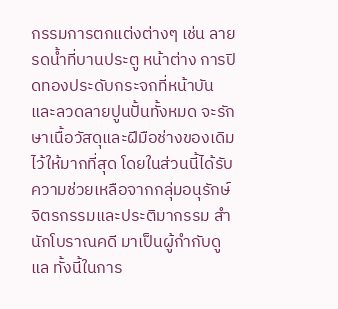กรรมการตกแต่งต่างๆ เช่น ลายรดน้ำที่บานประตู หน้าต่าง การปิดทองประดับกระจกที่หน้าบัน และลวดลายปูนปั้นทั้งหมด จะรักษาเนื้อวัสดุและฝีมือช่างของเดิมไว้ให้มากที่สุด โดยในส่วนนี้ได้รับความช่วยเหลือจากกลุ่มอนุรักษ์จิตรกรรมและประติมากรรม สำนักโบราณคดี มาเป็นผู้กำกับดูแล ทั้งนี้ในการ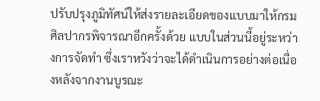ปรับปรุงภูมิทัศน์ให้ส่งรายละเอียดของแบบมาให้กรมศิลปากรพิจารณาอีกครั้งด้วย แบบในส่วนนี้อยู่ระหว่างการจัดทำ ซึ่งเราหวังว่าจะได้ดำเนินการอย่างต่อเนื่องหลังจากงานบูรณะ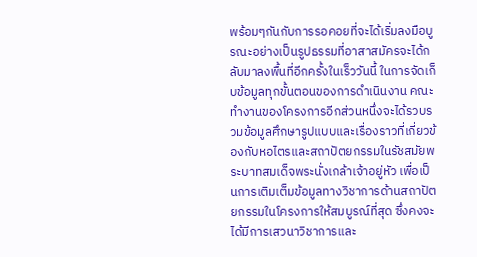พร้อมๆกันกับการรอคอยที่จะได้เริ่มลงมือบูรณะอย่างเป็นรูปธรรมที่อาสาสมัครจะได้กลับมาลงพื้นที่อีกครั้งในเร็ววันนี้ ในการจัดเก็บข้อมูลทุกขั้นตอนของการดำเนินงาน คณะทำงานของโครงการอีกส่วนหนึ่งจะได้รวบรวมข้อมูลศึกษารูปแบบและเรื่องราวที่เกี่ยวข้องกับหอไตรและสถาปัตยกรรมในรัชสมัยพระบาทสมเด็จพระนั่งเกล้าเจ้าอยู่หัว เพื่อเป็นการเติมเต็มข้อมูลทางวิชาการด้านสถาปัตยกรรมในโครงการให้สมบูรณ์ที่สุด ซึ่งคงจะได้มีการเสวนาวิชาการและ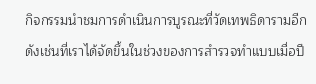กิจกรรมนำชมการดำเนินการบูรณะที่วัดเทพธิดารามอีกดังเช่นที่เราได้จัดขึ้นในช่วงของการสำรวจทำแบบเมื่อปี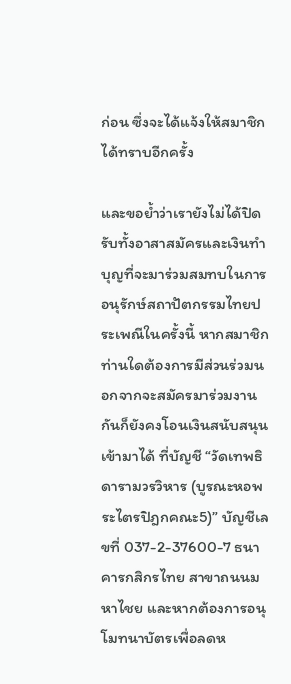ก่อน ซึ่งจะได้แจ้งให้สมาชิกได้ทราบอีกครั้ง

และขอย้ำว่าเรายังไม่ได้ปิดรับทั้งอาสาสมัครและเงินทำบุญที่จะมาร่วมสมทบในการอนุรักษ์สถาปัตกรรมไทยประเพณีในครั้งนี้ หากสมาชิกท่านใดต้องการมีส่วนร่วมนอกจากจะสมัครมาร่วมงานกันก็ยังคงโอนเงินสนับสนุนเข้ามาได้ ที่บัญชี “วัดเทพธิดารามวรวิหาร (บูรณะหอพระไตรปิฎกคณะ5)” บัญชีเลขที่ 037-2-37600-7 ธนาคารกสิกรไทย สาขาถนนมหาไชย และหากต้องการอนุโมทนาบัตรเพื่อลดห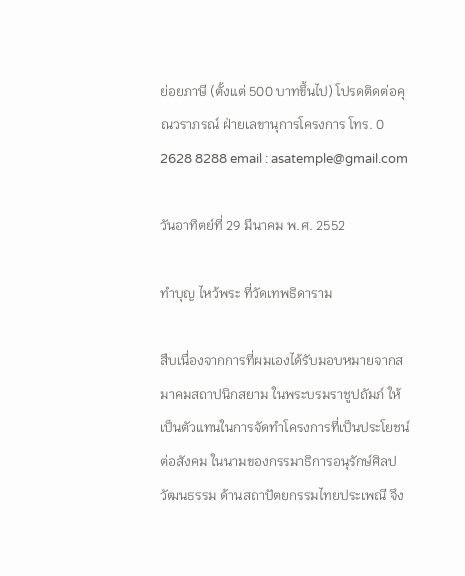ย่อยภาษี (ตั้งแต่ 500 บาทขึ้นไป) โปรดติดต่อคุณวราภรณ์ ฝ่ายเลขานุการโครงการ โทร. 0 2628 8288 email : asatemple@gmail.com

วันอาทิตย์ที่ 29 มีนาคม พ.ศ. 2552

ทำบุญ ไหว้พระ ที่วัดเทพธิดาราม

สืบเนื่องจากการที่ผมเองได้รับมอบหมายจากสมาคมสถาปนิกสยาม ในพระบรมราชูปถัมภ์ ให้เป็นตัวแทนในการจัดทำโครงการที่เป็นประโยชน์ต่อสังคม ในนามของกรรมาธิการอนุรักษ์ศิลปวัฒนธรรม ด้านสถาปัตยกรรมไทยประเพณี จึง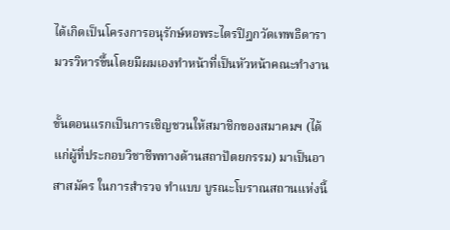ได้เกิดเป็นโครงการอนุรักษ์หอพระไตรปิฎกวัดเทพธิดารามวรวิหารขึ้นโดยมีผมเองทำหน้าที่เป็นหัวหน้าคณะทำงาน

ขั้นตอนแรกเป็นการเชิญชวนให้สมาชิกของสมาคมฯ (ได้แก่ผู้ที่ประกอบวิชาชีพทางด้านสถาปัตยกรรม) มาเป็นอาสาสมัคร ในการสำรวจ ทำแบบ บูรณะโบราณสถานแห่งนี้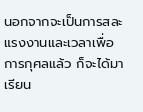นอกจากจะเป็นการสละแรงงานและเวลาเพื่อการกุศลแล้ว ก็จะได้มาเรียน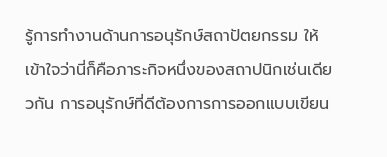รู้การทำงานด้านการอนุรักษ์สถาปัตยกรรม ให้เข้าใจว่านี่ก็คือภาระกิจหนึ่งของสถาปนิกเช่นเดียวกัน การอนุรักษ์ที่ดีต้องการการออกแบบเขียน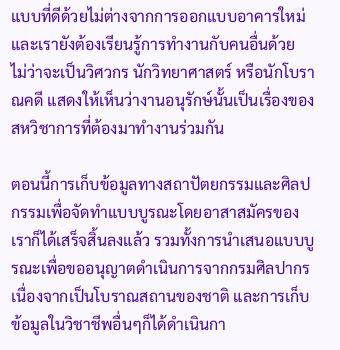แบบที่ดีด้วยไม่ต่างจากการออกแบบอาคารใหม่ และเรายังต้องเรียนรู้การทำงานกับคนอื่นด้วย ไม่ว่าจะเป็นวิศวกร นักวิทยาศาสตร์ หรือนักโบราณคดี แสดงให้เห็นว่างานอนุรักษ์นั้นเป็นเรื่องของสหวิชาการที่ต้องมาทำงานร่วมกัน

ตอนนี้การเก็บข้อมูลทางสถาปัตยกรรมและศิลปกรรมเพื่อจัดทำแบบบูรณะโดยอาสาสมัครของเราก็ได้เสร็จสิ้นลงแล้ว รวมทั้งการนำเสนอแบบบูรณะเพื่อขออนุญาตดำเนินการจากกรมศิลปากร เนื่องจากเป็นโบราณสถานของชาติ และการเก็บข้อมูลในวิชาชีพอื่นๆก็ได้ดำเนินกา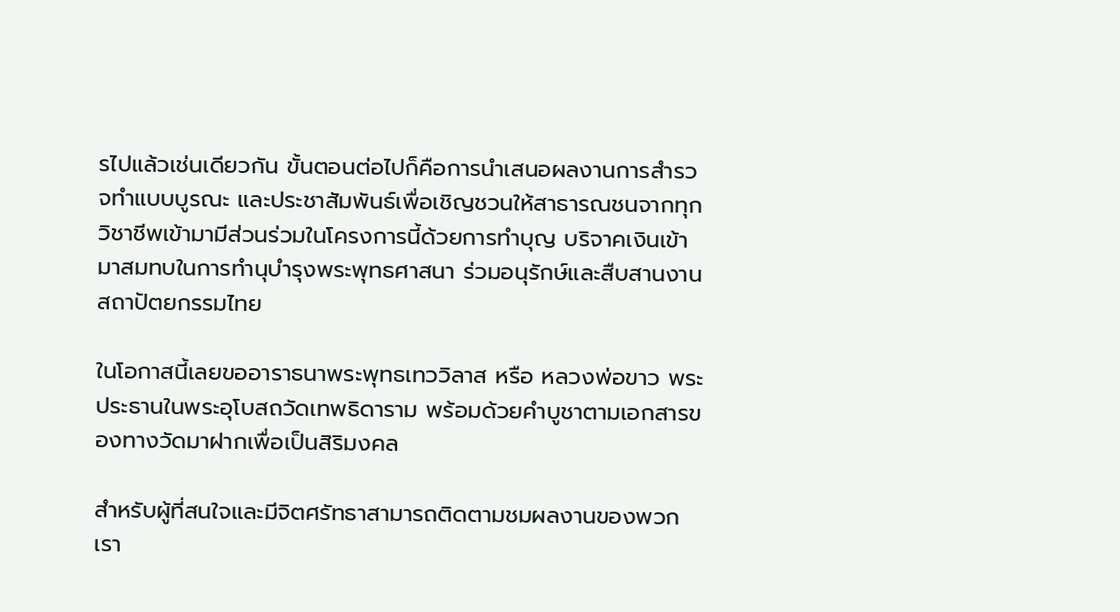รไปแล้วเช่นเดียวกัน ขั้นตอนต่อไปก็คือการนำเสนอผลงานการสำรวจทำแบบบูรณะ และประชาสัมพันธ์เพื่อเชิญชวนให้สาธารณชนจากทุกวิชาชีพเข้ามามีส่วนร่วมในโครงการนี้ด้วยการทำบุญ บริจาคเงินเข้ามาสมทบในการทำนุบำรุงพระพุทธศาสนา ร่วมอนุรักษ์และสืบสานงานสถาปัตยกรรมไทย

ในโอกาสนี้เลยขออาราธนาพระพุทธเทววิลาส หรือ หลวงพ่อขาว พระประธานในพระอุโบสถวัดเทพธิดาราม พร้อมด้วยคำบูชาตามเอกสารของทางวัดมาฝากเพื่อเป็นสิริมงคล

สำหรับผู้ที่สนใจและมีจิตศรัทธาสามารถติดตามชมผลงานของพวกเรา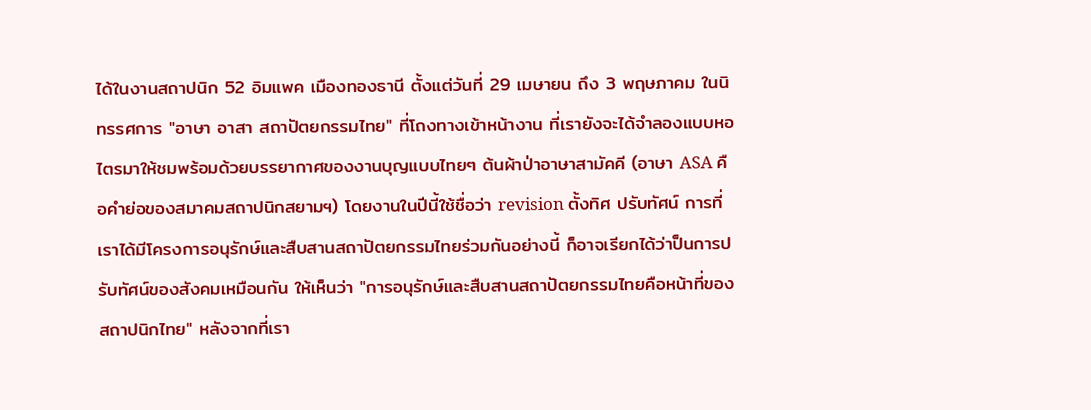ได้ในงานสถาปนิก 52 อิมแพค เมืองทองธานี ตั้งแต่วันที่ 29 เมษายน ถึง 3 พฤษภาคม ในนิทรรศการ "อาษา อาสา สถาปัตยกรรมไทย" ที่โถงทางเข้าหน้างาน ที่เรายังจะได้จำลองแบบหอไตรมาให้ชมพร้อมด้วยบรรยากาศของงานบุญแบบไทยๆ ต้นผ้าป่าอาษาสามัคคี (อาษา ASA คือคำย่อของสมาคมสถาปนิกสยามฯ) โดยงานในปีนี้ใช้ชื่อว่า revision ตั้งทิศ ปรับทัศน์ การที่เราได้มีโครงการอนุรักษ์และสืบสานสถาปัตยกรรมไทยร่วมกันอย่างนี้ ก็อาจเรียกได้ว่าป็นการปรับทัศน์ของสังคมเหมือนกัน ให้เห็นว่า "การอนุรักษ์และสืบสานสถาปัตยกรรมไทยคือหน้าที่ของสถาปนิกไทย" หลังจากที่เรา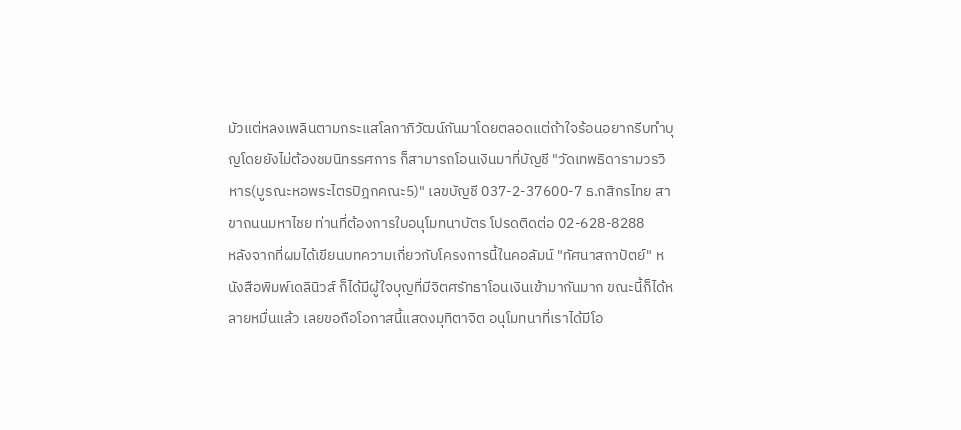มัวแต่หลงเพลินตามกระแสโลกาภิวัฒน์กันมาโดยตลอดแต่ถ้าใจร้อนอยากรีบทำบุญโดยยังไม่ต้องชมนิทรรศการ ก็สามารถโอนเงินมาที่บัญชี "วัดเทพธิดารามวรวิหาร(บูรณะหอพระไตรปิฎกคณะ5)" เลขบัญชี 037-2-37600-7 ธ.กสิกรไทย สาขาถนนมหาไชย ท่านที่ต้องการใบอนุโมทนาบัตร โปรดติดต่อ 02-628-8288
หลังจากที่ผมได้เขียนบทความเกี่ยวกับโครงการนี้ในคอลัมน์ "ทัศนาสถาปัตย์" หนังสือพิมพ์เดลินิวส์ ก็ได้มีผู้ใจบุญที่มีจิตศรัทธาโอนเงินเข้ามากันมาก ขณะนี้ก็ได้หลายหมื่นแล้ว เลยขอถือโอกาสนี้แสดงมุทิตาจิต อนุโมทนาที่เราได้มีโอ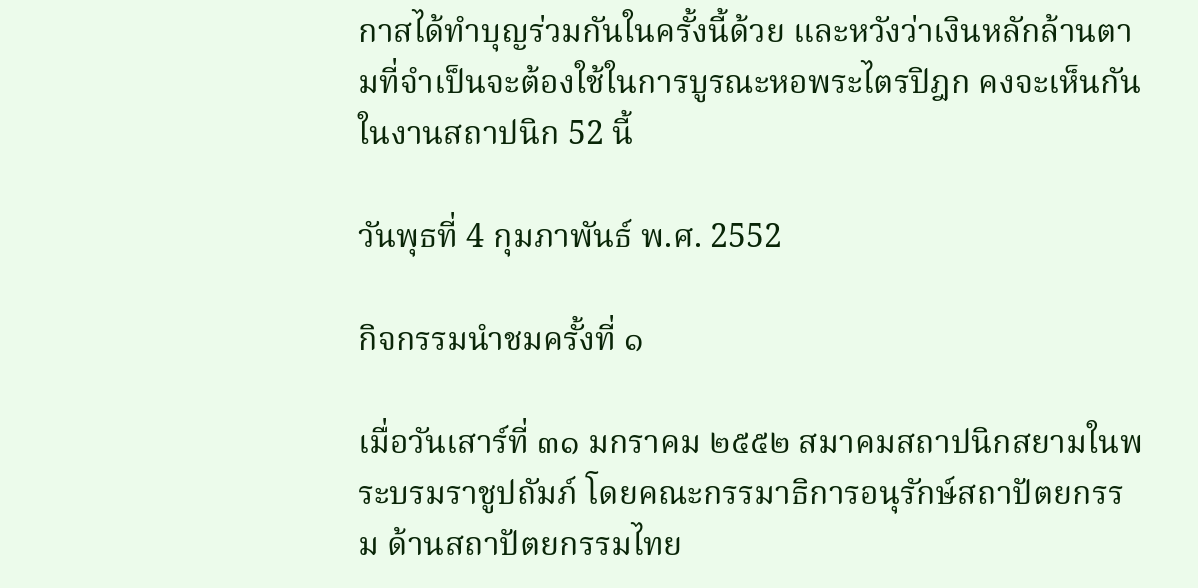กาสได้ทำบุญร่วมกันในครั้งนี้ด้วย และหวังว่าเงินหลักล้านตามที่จำเป็นจะต้องใช้ในการบูรณะหอพระไตรปิฎก คงจะเห็นกันในงานสถาปนิก 52 นี้

วันพุธที่ 4 กุมภาพันธ์ พ.ศ. 2552

กิจกรรมนำชมครั้งที่ ๑

เมื่อวันเสาร์ที่ ๓๑ มกราคม ๒๕๕๒ สมาคมสถาปนิกสยามในพระบรมราชูปถัมภ์ โดยคณะกรรมาธิการอนุรักษ์สถาปัตยกรรม ด้านสถาปัตยกรรมไทย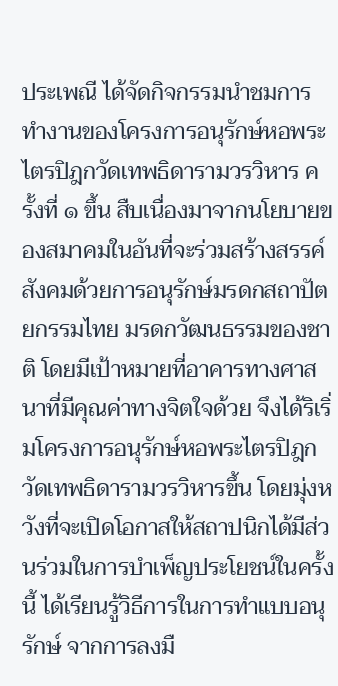ประเพณี ได้จัดกิจกรรมนำชมการทำงานของโครงการอนุรักษ์หอพระไตรปิฎกวัดเทพธิดารามวรวิหาร ครั้งที่ ๑ ขึ้น สืบเนื่องมาจากนโยบายของสมาคมในอันที่จะร่วมสร้างสรรค์สังคมด้วยการอนุรักษ์มรดกสถาปัตยกรรมไทย มรดกวัฒนธรรมของชาติ โดยมีเป้าหมายที่อาคารทางศาสนาที่มีคุณค่าทางจิตใจด้วย จึงได้ริเริ่มโครงการอนุรักษ์หอพระไตรปิฎกวัดเทพธิดารามวรวิหารขึ้น โดยมุ่งหวังที่จะเปิดโอกาสให้สถาปนิกได้มีส่วนร่วมในการบำเพ็ญประโยชน์ในครั้งนี้ ได้เรียนรู้วิธีการในการทำแบบอนุรักษ์ จากการลงมื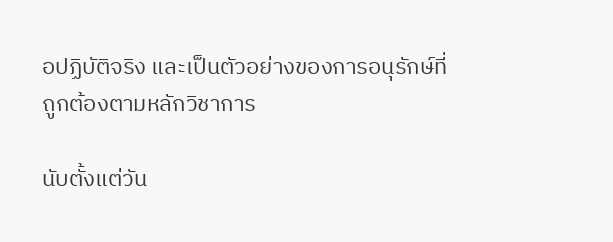อปฏิบัติจริง และเป็นตัวอย่างของการอนุรักษ์ที่ถูกต้องตามหลักวิชาการ

นับตั้งแต่วัน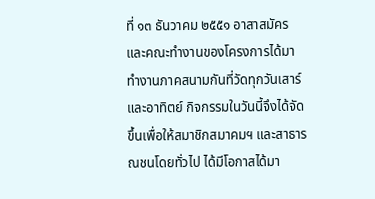ที่ ๑๓ ธันวาคม ๒๕๕๑ อาสาสมัครและคณะทำงานของโครงการได้มาทำงานภาคสนามกันที่วัดทุกวันเสาร์และอาทิตย์ กิจกรรมในวันนี้จึงได้จัดขึ้นเพื่อให้สมาชิกสมาคมฯ และสาธารณชนโดยทั่วไป ได้มีโอกาสได้มา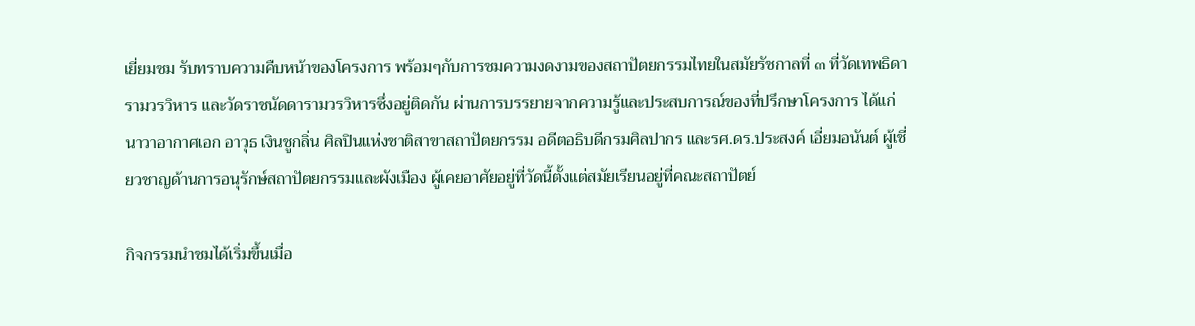เยี่ยมชม รับทราบความคืบหน้าของโครงการ พร้อมๆกับการชมความงดงามของสถาปัตยกรรมไทยในสมัยรัชกาลที่ ๓ ที่วัดเทพธิดารามวรวิหาร และวัดราชนัดดารามวรวิหารซึ่งอยู่ติดกัน ผ่านการบรรยายจากความรู้และประสบการณ์ของที่ปรึกษาโครงการ ได้แก่ นาวาอากาศเอก อาวุธ เงินชูกลิ่น ศิลปินแห่งชาติสาขาสถาปัตยกรรม อดีตอธิบดีกรมศิลปากร และรศ.ดร.ประสงค์ เอี่ยมอนันต์ ผู้เชี่ยวชาญด้านการอนุรักษ์สถาปัตยกรรมและผังเมือง ผู้เคยอาศัยอยู่ที่วัดนี้ตั้งแต่สมัยเรียนอยู่ที่คณะสถาปัตย์

กิจกรรมนำชมได้เริ่มขึ้นเมื่อ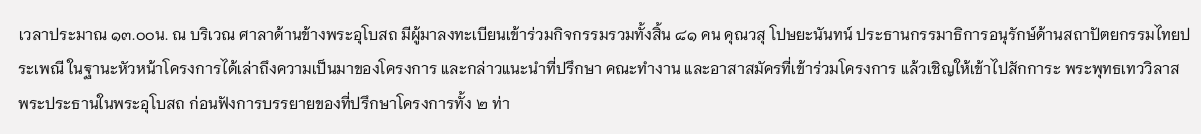เวลาประมาณ ๑๓.๐๐น. ณ บริเวณ ศาลาด้านข้างพระอุโบสถ มีผู้มาลงทะเบียนเข้าร่วมกิจกรรมรวมทั้งสิ้น ๘๑ คน คุณวสุ โปษยะนันทน์ ประธานกรรมาธิการอนุรักษ์ด้านสถาปัตยกรรมไทยประเพณี ในฐานะหัวหน้าโครงการได้เล่าถึงความเป็นมาของโครงการ และกล่าวแนะนำที่ปรึกษา คณะทำงาน และอาสาสมัครที่เข้าร่วมโครงการ แล้วเชิญให้เข้าไปสักการะ พระพุทธเทววิลาส พระประธานในพระอุโบสถ ก่อนฟังการบรรยายของที่ปรึกษาโครงการทั้ง ๒ ท่า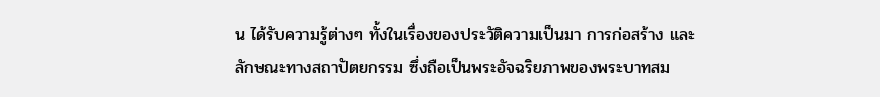น ได้รับความรู้ต่างๆ ทั้งในเรื่องของประวัติความเป็นมา การก่อสร้าง และลักษณะทางสถาปัตยกรรม ซึ่งถือเป็นพระอัจฉริยภาพของพระบาทสม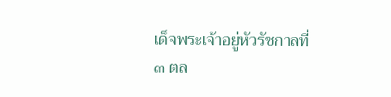เด็จพระเจ้าอยู่หัวรัชกาลที่ ๓ ตล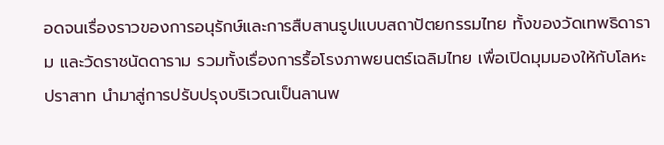อดจนเรื่องราวของการอนุรักษ์และการสืบสานรูปแบบสถาปัตยกรรมไทย ทั้งของวัดเทพธิดาราม และวัดราชนัดดาราม รวมทั้งเรื่องการรื้อโรงภาพยนตร์เฉลิมไทย เพื่อเปิดมุมมองให้กับโลหะปราสาท นำมาสู่การปรับปรุงบริเวณเป็นลานพ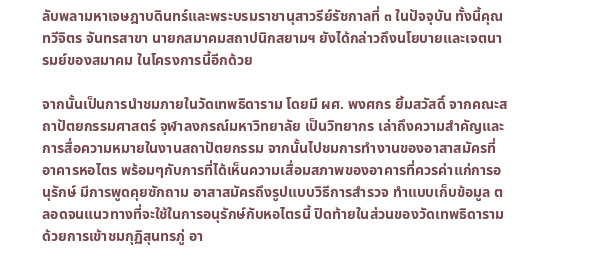ลับพลามหาเจษฎาบดินทร์และพระบรมราชานุสาวรีย์รัชกาลที่ ๓ ในปัจจุบัน ทั้งนี้คุณทวีจิตร จันทรสาขา นายกสมาคมสถาปนิกสยามฯ ยังได้กล่าวถึงนโยบายและเจตนารมย์ของสมาคม ในโครงการนี้อีกด้วย

จากนั้นเป็นการนำชมภายในวัดเทพธิดาราม โดยมี ผศ. พงศกร ยิ้มสวัสดิ์ จากคณะสถาปัตยกรรมศาสตร์ จุฬาลงกรณ์มหาวิทยาลัย เป็นวิทยากร เล่าถึงความสำคัญและการสื่อความหมายในงานสถาปัตยกรรม จากนั้นไปชมการทำงานของอาสาสมัครที่อาคารหอไตร พร้อมๆกับการที่ได้เห็นความเสื่อมสภาพของอาคารที่ควรค่าแก่การอนุรักษ์ มีการพูดคุยซักถาม อาสาสมัครถึงรูปแบบวิธีการสำรวจ ทำแบบเก็บข้อมูล ตลอดจนแนวทางที่จะใช้ในการอนุรักษ์กับหอไตรนี้ ปิดท้ายในส่วนของวัดเทพธิดารามด้วยการเข้าชมกุฏิสุนทรภู่ อา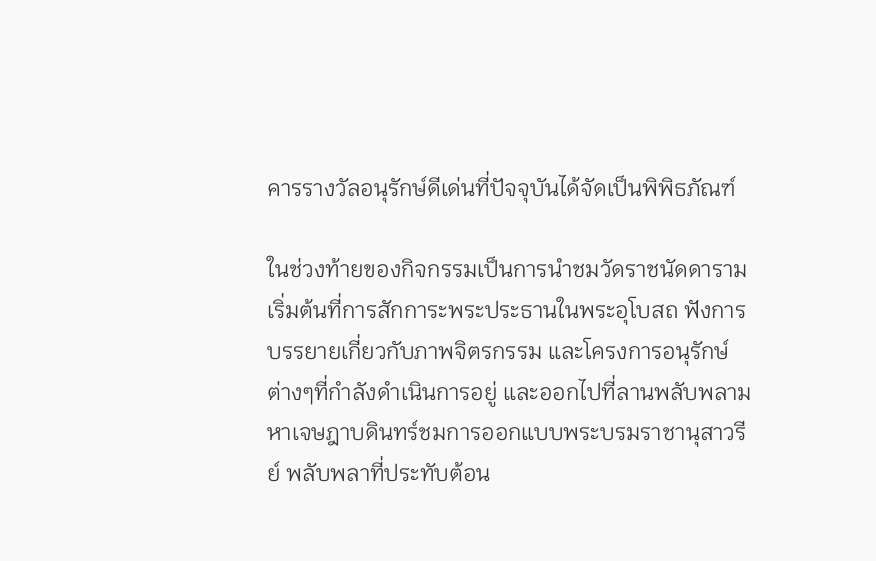คารรางวัลอนุรักษ์ดีเด่นที่ปัจจุบันได้จัดเป็นพิพิธภัณฑ์

ในช่วงท้ายของกิจกรรมเป็นการนำชมวัดราชนัดดาราม เริ่มต้นที่การสักการะพระประธานในพระอุโบสถ ฟังการบรรยายเกี่ยวกับภาพจิตรกรรม และโครงการอนุรักษ์ต่างๆที่กำลังดำเนินการอยู่ และออกไปที่ลานพลับพลามหาเจษฎาบดินทร์ชมการออกแบบพระบรมราชานุสาวรีย์ พลับพลาที่ประทับต้อน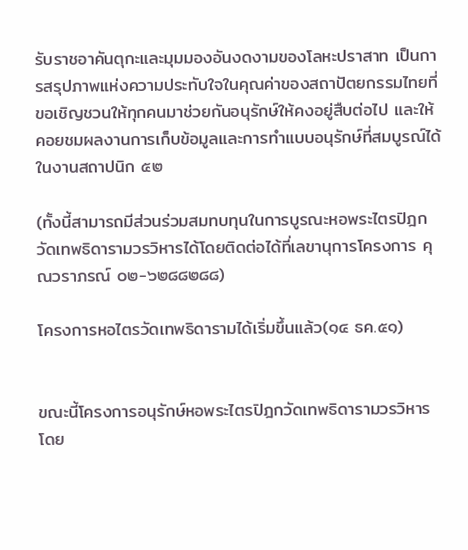รับราชอาคันตุกะและมุมมองอันงดงามของโลหะปราสาท เป็นการสรุปภาพแห่งความประทับใจในคุณค่าของสถาปัตยกรรมไทยที่ขอเชิญชวนให้ทุกคนมาช่วยกันอนุรักษ์ให้คงอยู่สืบต่อไป และให้คอยชมผลงานการเก็บข้อมูลและการทำแบบอนุรักษ์ที่สมบูรณ์ได้ในงานสถาปนิก ๕๒

(ทั้งนี้สามารถมีส่วนร่วมสมทบทุนในการบูรณะหอพระไตรปิฎก วัดเทพธิดารามวรวิหารได้โดยติดต่อได้ที่เลขานุการโครงการ คุณวราภรณ์ ๐๒-๖๒๘๘๒๘๘)

โครงการหอไตรวัดเทพธิดารามได้เริ่มขึ้นแล้ว(๑๔ ธค.๕๑)


ขณะนี้โครงการอนุรักษ์หอพระไตรปิฎกวัดเทพธิดารามวรวิหาร โดย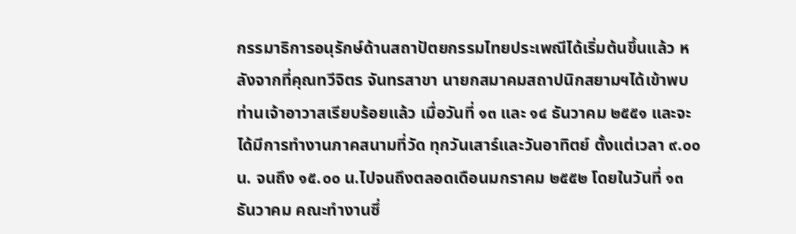กรรมาธิการอนุรักษ์ด้านสถาปัตยกรรมไทยประเพณีได้เริ่มต้นขึ้นแล้ว หลังจากที่คุณทวีจิตร จันทรสาขา นายกสมาคมสถาปนิกสยามฯได้เข้าพบท่านเจ้าอาวาสเรียบร้อยแล้ว เมื่อวันที่ ๑๓ และ ๑๔ ธันวาคม ๒๕๕๑ และจะได้มีการทำงานภาคสนามที่วัด ทุกวันเสาร์และวันอาทิตย์ ตั้งแต่เวลา ๙.๐๐ น. จนถึง ๑๕.๐๐ น.ไปจนถึงตลอดเดือนมกราคม ๒๕๕๒ โดยในวันที่ ๑๓ ธันวาคม คณะทำงานซึ่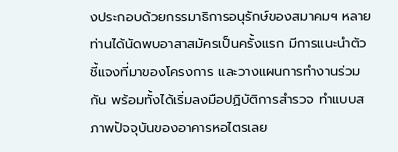งประกอบด้วยกรรมาธิการอนุรักษ์ของสมาคมฯ หลายท่านได้นัดพบอาสาสมัครเป็นครั้งแรก มีการแนะนำตัว ชี้แจงที่มาของโครงการ และวางแผนการทำงานร่วมกัน พร้อมทั้งได้เริ่มลงมือปฏิบัติการสำรวจ ทำแบบสภาพปัจจุบันของอาคารหอไตรเลย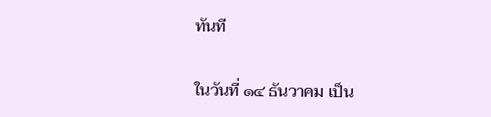ทันที

ในวันที่ ๑๔ ธันวาคม เป็น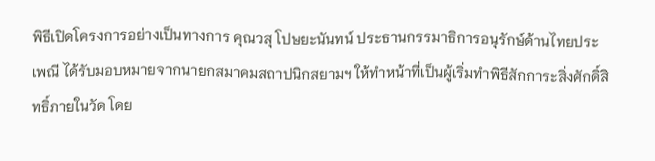พิธีเปิดโครงการอย่างเป็นทางการ คุณวสุ โปษยะนันทน์ ประธานกรรมาธิการอนุรักษ์ด้านไทยประเพณี ได้รับมอบหมายจากนายกสมาคมสถาปนิกสยามฯ ให้ทำหน้าที่เป็นผู้เริ่มทำพิธีสักการะสิ่งศักดิ์สิทธิ์ภายในวัด โดย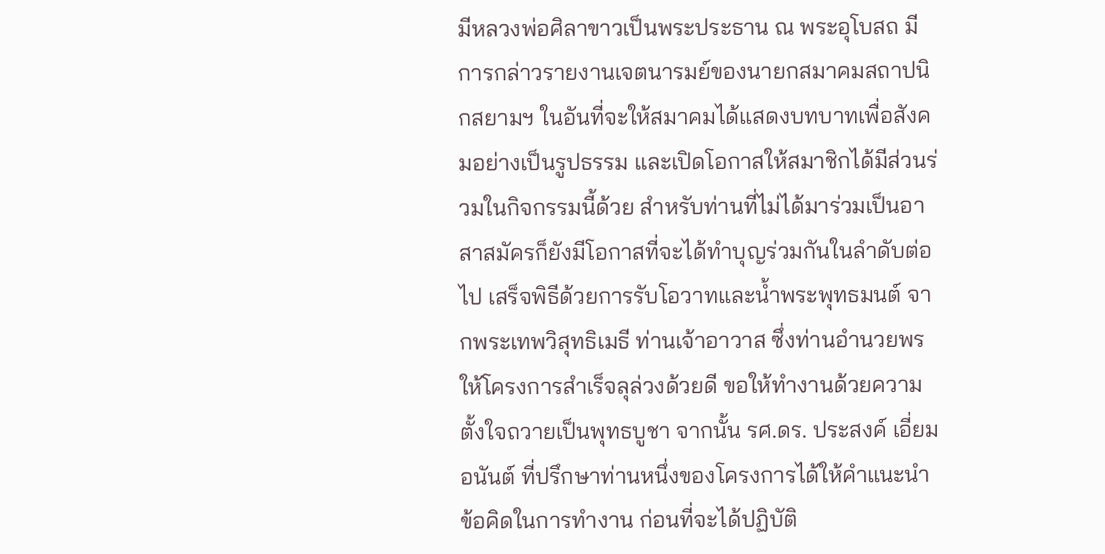มีหลวงพ่อศิลาขาวเป็นพระประธาน ณ พระอุโบสถ มีการกล่าวรายงานเจตนารมย์ของนายกสมาคมสถาปนิกสยามฯ ในอันที่จะให้สมาคมได้แสดงบทบาทเพื่อสังคมอย่างเป็นรูปธรรม และเปิดโอกาสให้สมาชิกได้มีส่วนร่วมในกิจกรรมนี้ด้วย สำหรับท่านที่ไม่ได้มาร่วมเป็นอาสาสมัครก็ยังมีโอกาสที่จะได้ทำบุญร่วมกันในลำดับต่อไป เสร็จพิธีด้วยการรับโอวาทและน้ำพระพุทธมนต์ จากพระเทพวิสุทธิเมธี ท่านเจ้าอาวาส ซึ่งท่านอำนวยพรให้โครงการสำเร็จลุล่วงด้วยดี ขอให้ทำงานด้วยความตั้งใจถวายเป็นพุทธบูชา จากนั้น รศ.ดร. ประสงค์ เอี่ยมอนันต์ ที่ปรึกษาท่านหนึ่งของโครงการได้ให้คำแนะนำ ข้อคิดในการทำงาน ก่อนที่จะได้ปฏิบัติ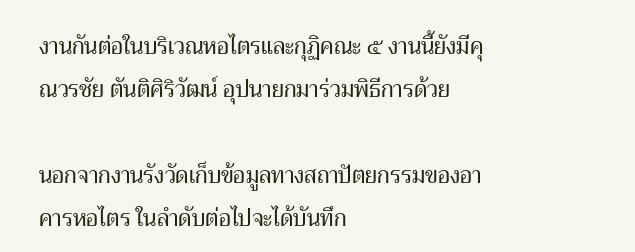งานกันต่อในบริเวณหอไตรและกุฏิคณะ ๕ งานนี้ยังมีคุณวรชัย ตันติศิริวัฒน์ อุปนายกมาร่วมพิธีการด้วย

นอกจากงานรังวัดเก็บข้อมูลทางสถาปัตยกรรมของอาคารหอไตร ในลำดับต่อไปจะได้บันทึก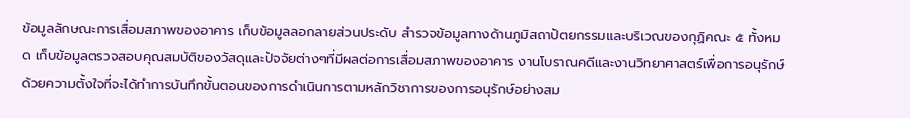ข้อมูลลักษณะการเสื่อมสภาพของอาคาร เก็บข้อมูลลอกลายส่วนประดับ สำรวจข้อมูลทางด้านภูมิสถาปัตยกรรมและบริเวณของกุฏิคณะ ๕ ทั้งหมด เก็บข้อมูลตรวจสอบคุณสมบัติของวัสดุและปัจจัยต่างๆที่มีผลต่อการเสื่อมสภาพของอาคาร งานโบราณคดีและงานวิทยาศาสตร์เพื่อการอนุรักษ์ ด้วยความตั้งใจที่จะได้ทำการบันทึกขั้นตอนของการดำเนินการตามหลักวิชาการของการอนุรักษ์อย่างสม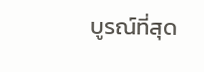บูรณ์ที่สุด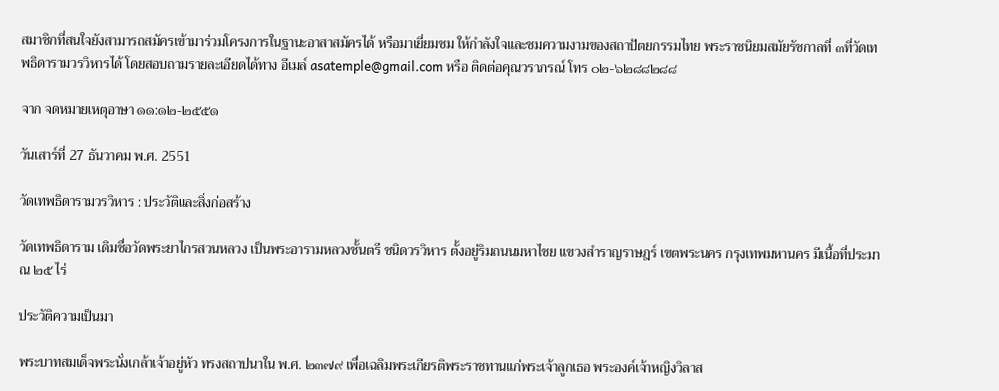สมาชิกที่สนใจยังสามารถสมัครเข้ามาร่วมโครงการในฐานะอาสาสมัครได้ หรือมาเยี่ยมชม ให้กำลังใจและชมความงามของสถาปัตยกรรมไทย พระราชนิยมสมัยรัชกาลที่ ๓ที่วัดเทพธิดารามวรวิหารได้ โดยสอบถามรายละเอียดได้ทาง อีเมล์ asatemple@gmail.com หรือ ติดต่อคุณวราภรณ์ โทร ๐๒-๖๒๘๘๒๘๘

จาก จดหมายเหตุอาษา ๑๑:๑๒-๒๕๕๑

วันเสาร์ที่ 27 ธันวาคม พ.ศ. 2551

วัดเทพธิดารามวรวิหาร : ประวัติและสิ่งก่อสร้าง

วัดเทพธิดาราม เดิมชื่อวัดพระยาไกรสวนหลวง เป็นพระอารามหลวงชั้นตรี ชนิดวรวิหาร ตั้งอยู่ริมถนนมหาไชย แขวงสำราญราษฎร์ เขตพระนคร กรุงเทพมหานคร มีเนื้อที่ประมาณ ๒๕ ไร่

ประวัติความเป็นมา

พระบาทสมเด็จพระนั่งเกล้าเจ้าอยู่หัว ทรงสถาปนาใน พ.ศ. ๒๓๗๙ เพื่อเฉลิมพระเกียรติพระราชทานแก่พระเจ้าลูกเธอ พระองค์เจ้าหญิงวิลาส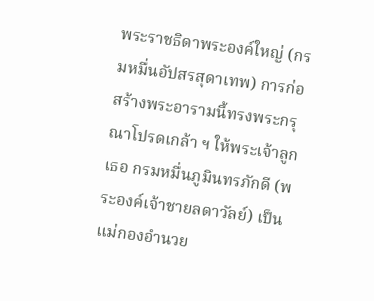พระราชธิดาพระองค์ใหญ่ (กรมหมื่นอัปสรสุดาเทพ) การก่อสร้างพระอารามนี้ทรงพระกรุณาโปรดเกล้า ฯ ให้พระเจ้าลูกเธอ กรมหมื่นภูมินทรภักดี (พระองค์เจ้าชายลดาวัลย์) เป็นแม่กองอำนวย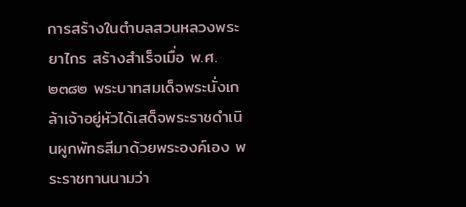การสร้างในตำบลสวนหลวงพระยาไกร สร้างสำเร็จเมื่อ พ.ศ. ๒๓๘๒ พระบาทสมเด็จพระนั่งเกล้าเจ้าอยู่หัวได้เสด็จพระราชดำเนินผูกพัทธสีมาด้วยพระองค์เอง พระราชทานนามว่า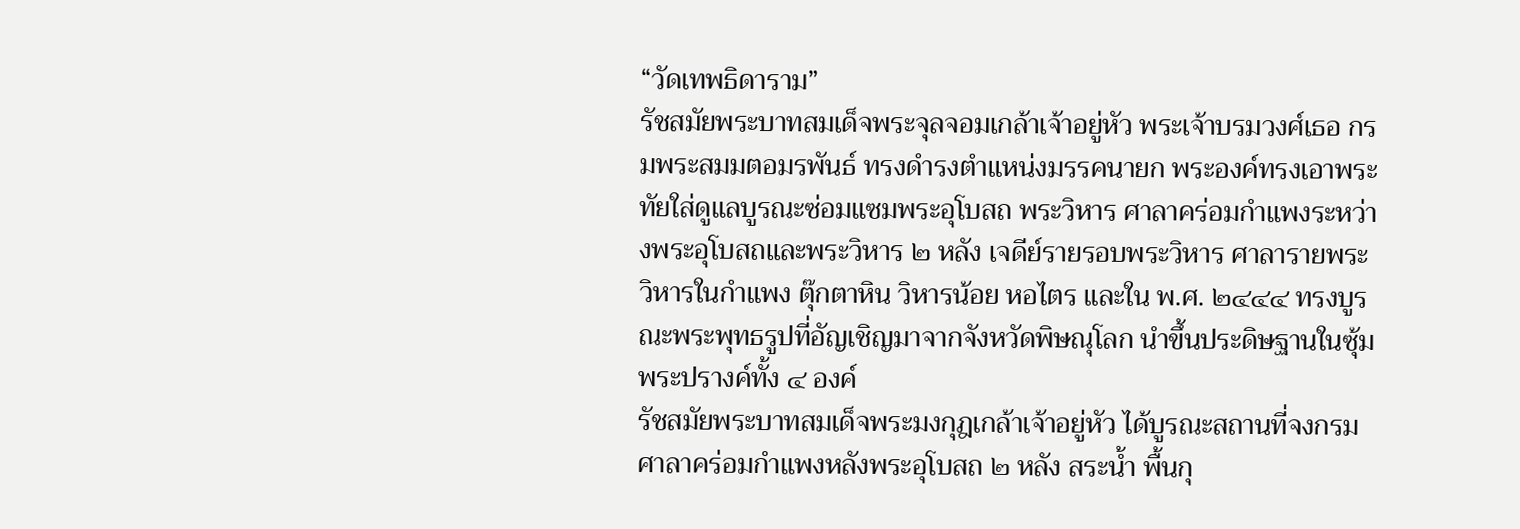“วัดเทพธิดาราม”
รัชสมัยพระบาทสมเด็จพระจุลจอมเกล้าเจ้าอยู่หัว พระเจ้าบรมวงศ์เธอ กรมพระสมมตอมรพันธ์ ทรงดำรงตำแหน่งมรรคนายก พระองค์ทรงเอาพระทัยใส่ดูแลบูรณะซ่อมแซมพระอุโบสถ พระวิหาร ศาลาคร่อมกำแพงระหว่างพระอุโบสถและพระวิหาร ๒ หลัง เจดีย์รายรอบพระวิหาร ศาลารายพระวิหารในกำแพง ตุ๊กตาหิน วิหารน้อย หอไตร และใน พ.ศ. ๒๔๔๔ ทรงบูรณะพระพุทธรูปที่อัญเชิญมาจากจังหวัดพิษณุโลก นำขึ้นประดิษฐานในซุ้มพระปรางค์ทั้ง ๔ องค์
รัชสมัยพระบาทสมเด็จพระมงกุฎเกล้าเจ้าอยู่หัว ได้บูรณะสถานที่จงกรม ศาลาคร่อมกำแพงหลังพระอุโบสถ ๒ หลัง สระน้ำ พื้นกุ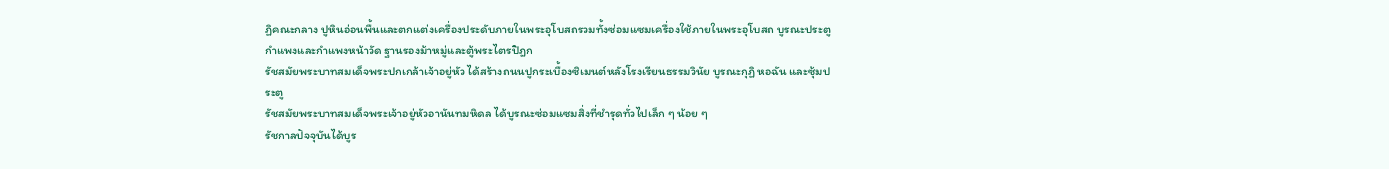ฏิคณะกลาง ปูหินอ่อนพื้นและตกแต่งเครื่องประดับภายในพระอุโบสถรวมทั้งซ่อมแซมเครื่องใช้ภายในพระอุโบสถ บูรณะประตูกำแพงและกำแพงหน้าวัด ฐานรองม้าหมู่และตู้พระไตรปิฎก
รัชสมัยพระบาทสมเด็จพระปกเกล้าเจ้าอยู่หัว ได้สร้างถนนปูกระเบื้องซิเมนต์หลังโรงเรียนธรรมวินัย บูรณะกุฏิ หอฉัน และซุ้มประตู
รัชสมัยพระบาทสมเด็จพระเจ้าอยู่หัวอานันทมหิดล ได้บูรณะซ่อมแซมสิ่งที่ชำรุดทั่วไปเล็ก ๆ น้อย ๆ
รัชกาลปัจจุบันได้บูร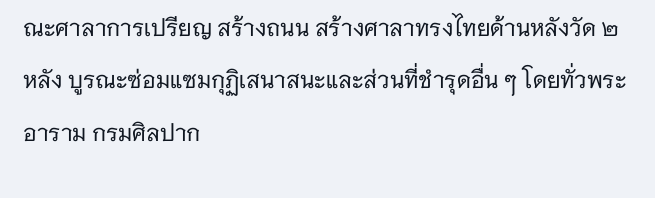ณะศาลาการเปรียญ สร้างถนน สร้างศาลาทรงไทยด้านหลังวัด ๒ หลัง บูรณะซ่อมแซมกุฏิเสนาสนะและส่วนที่ชำรุดอื่น ๆ โดยทั่วพระอาราม กรมศิลปาก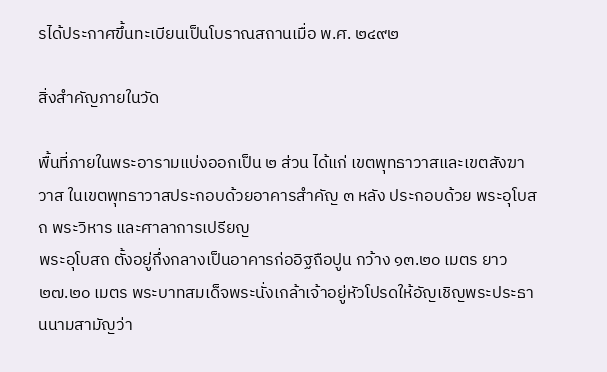รได้ประกาศขึ้นทะเบียนเป็นโบราณสถานเมื่อ พ.ศ. ๒๔๙๒

สิ่งสำคัญภายในวัด

พื้นที่ภายในพระอารามแบ่งออกเป็น ๒ ส่วน ได้แก่ เขตพุทธาวาสและเขตสังฆาวาส ในเขตพุทธาวาสประกอบด้วยอาคารสำคัญ ๓ หลัง ประกอบด้วย พระอุโบสถ พระวิหาร และศาลาการเปรียญ
พระอุโบสถ ตั้งอยู่กึ่งกลางเป็นอาคารก่ออิฐถือปูน กว้าง ๑๓.๒๐ เมตร ยาว ๒๗.๒๐ เมตร พระบาทสมเด็จพระนั่งเกล้าเจ้าอยู่หัวโปรดให้อัญเชิญพระประธานนามสามัญว่า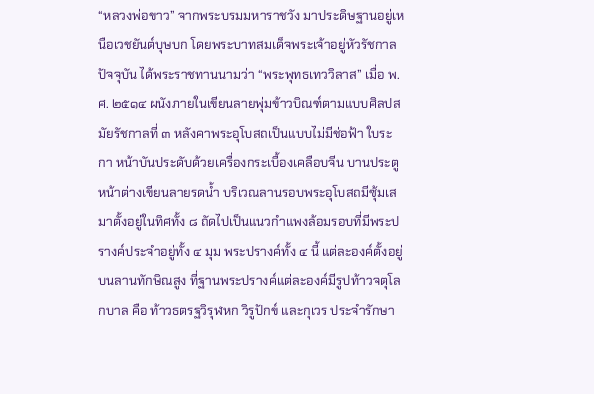“หลวงพ่อขาว” จากพระบรมมหาราชวัง มาประดิษฐานอยู่เหนือเวชยันต์บุษบก โดยพระบาทสมเด็จพระเจ้าอยู่หัวรัชกาลปัจจุบัน ได้พระราชทานนามว่า “พระพุทธเทววิลาส” เมื่อ พ.ศ. ๒๕๑๔ ผนังภายในเขียนลายพุ่มข้าวบิณฑ์ตามแบบศิลปสมัยรัชกาลที่ ๓ หลังคาพระอุโบสถเป็นแบบไม่มีช่อฟ้า ใบระกา หน้าบันประดับด้วยเครื่องกระเบื้องเคลือบจีน บานประตูหน้าต่างเขียนลายรดน้ำ บริเวณลานรอบพระอุโบสถมีซุ้มเสมาตั้งอยู่ในทิศทั้ง ๘ ถัดไปเป็นแนวกำแพงล้อมรอบที่มีพระปรางค์ประจำอยู่ทั้ง ๔ มุม พระปรางค์ทั้ง ๔ นี้ แต่ละองค์ตั้งอยู่บนลานทักษิณสูง ที่ฐานพระปรางค์แต่ละองค์มีรูปท้าวจตุโลกบาล คือ ท้าวธตรฐวิรุฬหก วิรูปักข์ และกุเวร ประจำรักษา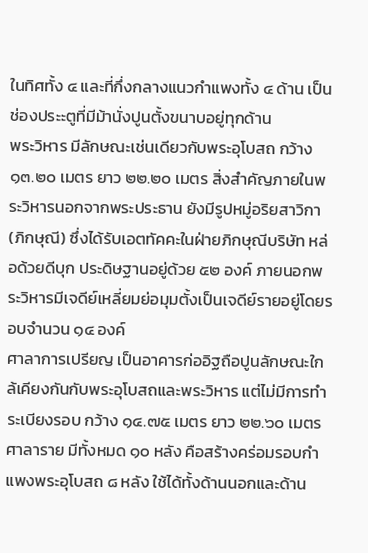ในทิศทั้ง ๔ และที่กึ่งกลางแนวกำแพงทั้ง ๔ ด้าน เป็นช่องประะตูที่มีม้านั่งปูนตั้งขนาบอยู่ทุกด้าน
พระวิหาร มีลักษณะเช่นเดียวกับพระอุโบสถ กว้าง ๑๓.๒๐ เมตร ยาว ๒๒.๒๐ เมตร สิ่งสำคัญภายในพระวิหารนอกจากพระประธาน ยังมีรูปหมู่อริยสาวิกา (ภิกษุณี) ซึ่งได้รับเอตทัคคะในฝ่ายภิกษุณีบริษัท หล่อด้วยดีบุก ประดิษฐานอยู่ด้วย ๕๒ องค์ ภายนอกพระวิหารมีเจดีย์เหลี่ยมย่อมุมตั้งเป็นเจดีย์รายอยู่โดยรอบจำนวน ๑๔ องค์
ศาลาการเปรียญ เป็นอาคารก่ออิฐถือปูนลักษณะใกล้เคียงกันกับพระอุโบสถและพระวิหาร แต่ไม่มีการทำระเบียงรอบ กว้าง ๑๔.๗๕ เมตร ยาว ๒๒.๖๐ เมตร
ศาลาราย มีทั้งหมด ๑๐ หลัง คือสร้างคร่อมรอบกำแพงพระอุโบสถ ๘ หลัง ใช้ได้ทั้งด้านนอกและด้าน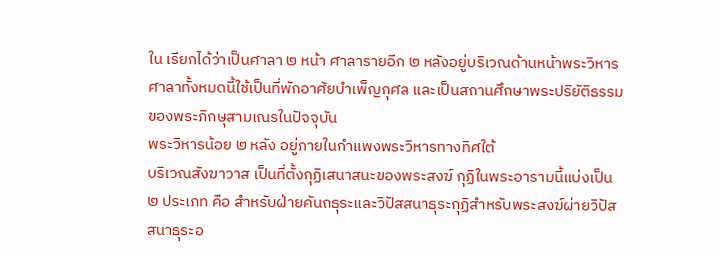ใน เรียกได้ว่าเป็นศาลา ๒ หน้า ศาลารายอีก ๒ หลังอยู่บริเวณด้านหน้าพระวิหาร ศาลาทั้งหมดนี้ใช้เป็นที่พักอาศัยบำเพ็ญกุศล และเป็นสถานศึกษาพระปริยัติธรรมของพระภิกษุสามเณรในปัจจุบัน
พระวิหารน้อย ๒ หลัง อยู่ภายในกำแพงพระวิหารทางทิศใต้
บริเวณสังฆาวาส เป็นที่ตั้งกุฏิเสนาสนะของพระสงฆ์ กุฏิในพระอารามนี้แบ่งเป็น ๒ ประเภท คือ สำหรับฝ่ายคันถธุระและวิปัสสนาธุระกุฏิสำหรับพระสงฆ์ผ่ายวิปัสสนาธุระอ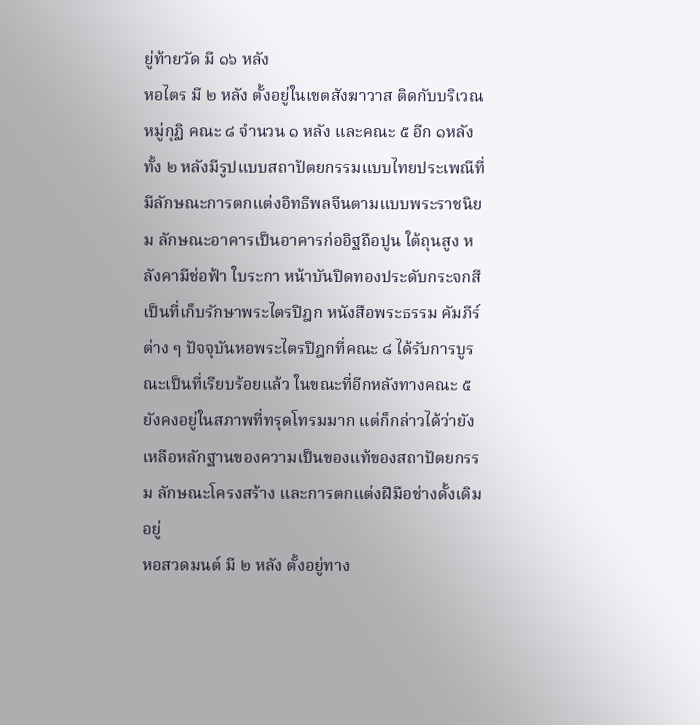ยู่ท้ายวัด มี ๑๖ หลัง
หอไตร มี ๒ หลัง ตั้งอยู่ในเขตสังฆาวาส ติดกับบริเวณหมู่กุฏิ คณะ ๘ จำนวน ๑ หลัง และคณะ ๕ อีก ๑หลัง ทั้ง ๒ หลังมีรูปแบบสถาปัตยกรรมแบบไทยประเพณีที่มีลักษณะการตกแต่งอิทธิพลจีนตามแบบพระราชนิยม ลักษณะอาคารเป็นอาคารก่ออิฐถือปูน ใต้ถุนสูง หลังคามีช่อฟ้า ใบระกา หน้าบันปิดทองประดับกระจกสี เป็นที่เก็บรักษาพระไตรปิฎก หนังสือพระธรรม คัมภีร์ต่าง ๆ ปัจจุบันหอพระไตรปิฎกที่คณะ ๘ ได้รับการบูรณะเป็นที่เรียบร้อยแล้ว ในขณะที่อีกหลังทางคณะ ๕ ยังคงอยู่ในสภาพที่ทรุดโทรมมาก แต่ก็กล่าวได้ว่ายังเหลือหลักฐานของความเป็นของแท้ของสถาปัตยกรรม ลักษณะโครงสร้าง และการตกแต่งฝีมือช่างดั้งเดิมอยู่
หอสวดมนต์ มี ๒ หลัง ตั้งอยู่ทาง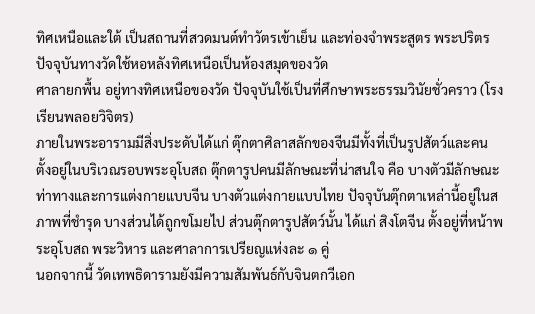ทิศเหนือและใต้ เป็นสถานที่สวดมนต์ทำวัตรเข้าเย็น และท่องจำพระสูตร พระปริตร ปัจจุบันทางวัดใช้หอหลังทิศเหนือเป็นห้องสมุดของวัด
ศาลายกพื้น อยู่ทางทิศเหนือของวัด ปัจจุบันใช้เป็นที่ศึกษาพระธรรมวินัยชั่วคราว (โรงเรียนพลอยวิจิตร)
ภายในพระอารามมีสิ่งประดับได้แก่ ตุ๊กตาศิลาสลักของจีนมีทั้งที่เป็นรูปสัตว์และคน ตั้งอยู่ในบริเวณรอบพระอุโบสถ ตุ๊กตารูปคนมีลักษณะที่น่าสนใจ คือ บางตัวมีลักษณะท่าทางและการแต่งกายแบบจีน บางตัวแต่งกายแบบไทย ปัจจุบันตุ๊กตาเหล่านี้อยู่ในสภาพที่ชำรุด บางส่วนได้ถูกขโมยไป ส่วนตุ๊กตารูปสัตว์นั้น ได้แก่ สิงโตจีน ตั้งอยู่ที่หน้าพระอุโบสถ พระวิหาร และศาลาการเปรียญแห่งละ ๑ คู่
นอกจากนี้ วัดเทพธิดารามยังมีความสัมพันธ์กับจินตกวีเอก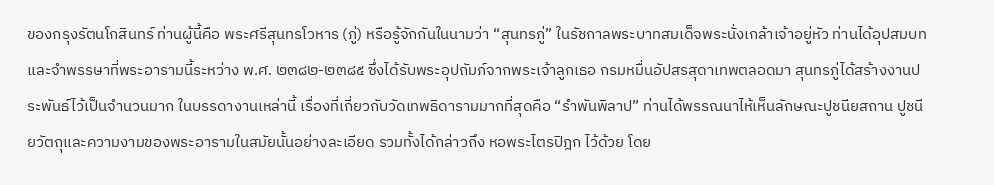ของกรุงรัตนโกสินทร์ ท่านผู้นี้คือ พระศรีสุนทรโวหาร (ภู่) หรือรู้จักกันในนามว่า “สุนทรภู่” ในรัชกาลพระบาทสมเด็จพระนั่งเกล้าเจ้าอยู่หัว ท่านได้อุปสมบทและจำพรรษาที่พระอารามนี้ระหว่าง พ.ศ. ๒๓๘๒-๒๓๘๕ ซึ่งได้รับพระอุปถัมภ์จากพระเจ้าลูกเธอ กรมหมื่นอัปสรสุดาเทพตลอดมา สุนทรภู่ได้สร้างงานประพันธ์ไว้เป็นจำนวนมาก ในบรรดางานเหล่านี้ เรื่องที่เกี่ยวกับวัดเทพธิดารามมากที่สุดคือ “รำพันพิลาป” ท่านได้พรรณนาไห้เห็นลักษณะปูชนียสถาน ปูชนียวัตถุและความงามของพระอารามในสมัยนั้นอย่างละเอียด รวมทั้งได้กล่าวถึง หอพระไตรปิฎก ไว้ด้วย โดย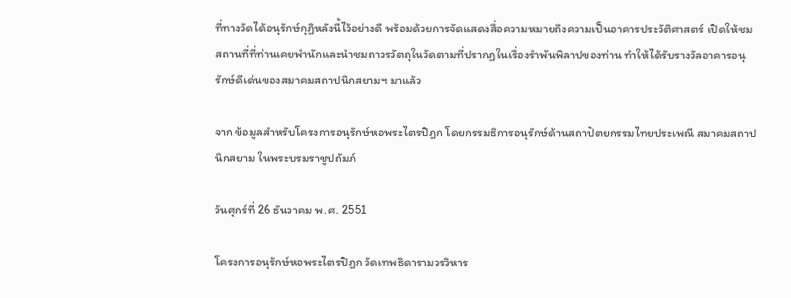ที่ทางวัดได้อนุรักษ์กุฏิหลังนี้ไว้อย่างดี พร้อมด้วยการจัดแสดงสื่อความหมายถึงความเป็นอาคารประวัติศาสตร์ เปิดให้ชมสถานที่ที่ท่านเคยพำนักและนำชมถาวรวัตถุในวัดตามที่ปรากฏในเรื่องรำพันพิลาปของท่าน ทำให้ได้รับรางวัลอาคารอนุรักษ์ดีเด่นของสมาคมสถาปนิกสยามฯ มาแล้ว

จาก ข้อมูลสำหรับโครงการอนุรักษ์หอพระไตรปิฎก โดยกรรมธิการอนุรักษ์ด้านสถาปัตยกรรมไทยประเพณี สมาคมสถาปนิกสยาม ในพระบรมราชูปถัมภ์

วันศุกร์ที่ 26 ธันวาคม พ.ศ. 2551

โครงการอนุรักษ์หอพระไตรปิฎก วัดเทพธิดารามวรวิหาร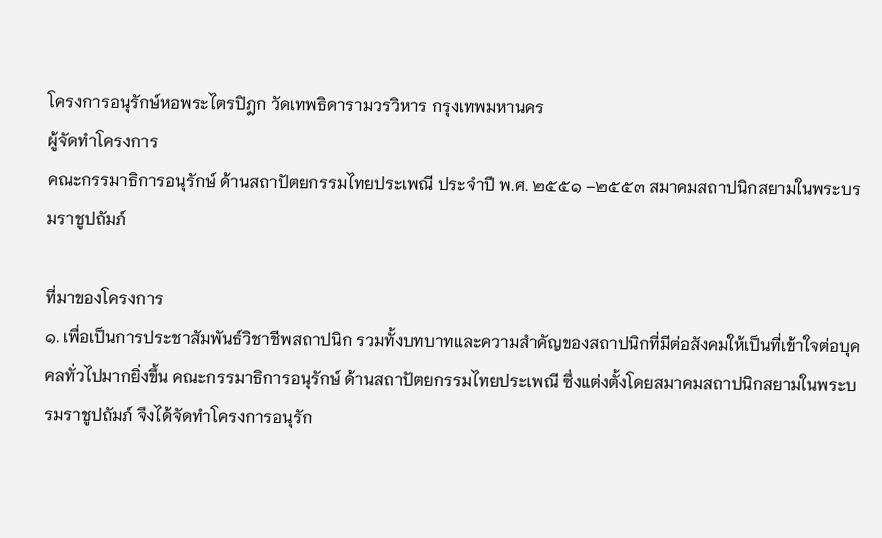โครงการอนุรักษ์หอพระไตรปิฎก วัดเทพธิดารามวรวิหาร กรุงเทพมหานคร
ผู้จัดทำโครงการ
คณะกรรมาธิการอนุรักษ์ ด้านสถาปัตยกรรมไทยประเพณี ประจำปี พ.ศ. ๒๕๕๑ –๒๕๕๓ สมาคมสถาปนิกสยามในพระบรมราชูปถัมภ์

ที่มาของโครงการ
๑. เพื่อเป็นการประชาสัมพันธ์วิชาชีพสถาปนิก รวมทั้งบทบาทและความสำคัญของสถาปนิกที่มีต่อสังคมให้เป็นที่เข้าใจต่อบุคคลทั่วไปมากยิ่งขึ้น คณะกรรมาธิการอนุรักษ์ ด้านสถาปัตยกรรมไทยประเพณี ซึ่งแต่งตั้งโดยสมาคมสถาปนิกสยามในพระบรมราชูปถัมภ์ จึงได้จัดทำโครงการอนุรัก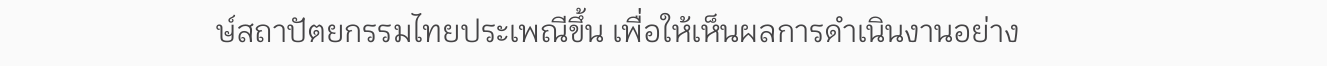ษ์สถาปัตยกรรมไทยประเพณีขึ้น เพื่อให้เห็นผลการดำเนินงานอย่าง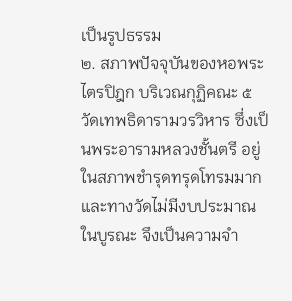เป็นรูปธรรม
๒. สภาพปัจจุบันของหอพระไตรปิฎก บริเวณกุฏิคณะ ๕ วัดเทพธิดารามวรวิหาร ซึ่งเป็นพระอารามหลวงชั้นตรี อยู่ในสภาพชำรุดทรุดโทรมมาก และทางวัดไม่มีงบประมาณในบูรณะ จึงเป็นความจำ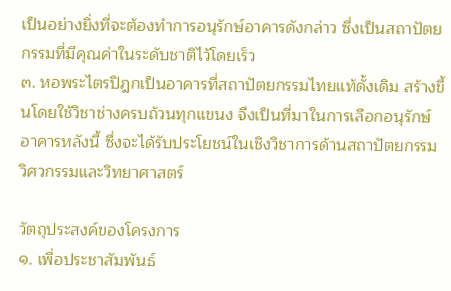เป็นอย่างยิ่งที่จะต้องทำการอนุรักษ์อาคารดังกล่าว ซึ่งเป็นสถาปัตยกรรมที่มีคุณค่าในระดับชาติไว้โดยเร็ว
๓. หอพระไตรปิฎกเป็นอาคารที่สถาปัตยกรรมไทยแท้ดั้งเดิม สร้างขึ้นโดยใช้วิชาช่างครบถ้วนทุกแขนง จึงเป็นที่มาในการเลือกอนุรักษ์อาคารหลังนี้ ซึ่งจะได้รับประโยชน์ในเชิงวิชาการด้านสถาปัตยกรรม วิศวกรรมและวิทยาศาสตร์

วัตถุประสงค์ของโครงการ
๑. เพื่อประชาสัมพันธ์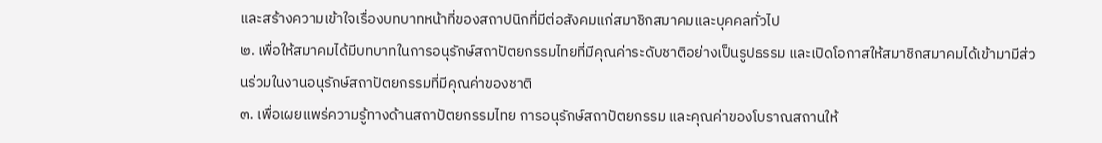และสร้างความเข้าใจเรื่องบทบาทหน้าที่ของสถาปนิกที่มีต่อสังคมแก่สมาชิกสมาคมและบุคคลทั่วไป
๒. เพื่อให้สมาคมได้มีบทบาทในการอนุรักษ์สถาปัตยกรรมไทยที่มีคุณค่าระดับชาติอย่างเป็นรูปธรรม และเปิดโอกาสให้สมาชิกสมาคมได้เข้ามามีส่วนร่วมในงานอนุรักษ์สถาปัตยกรรมที่มีคุณค่าของชาติ
๓. เพื่อเผยแพร่ความรู้ทางด้านสถาปัตยกรรมไทย การอนุรักษ์สถาปัตยกรรม และคุณค่าของโบราณสถานให้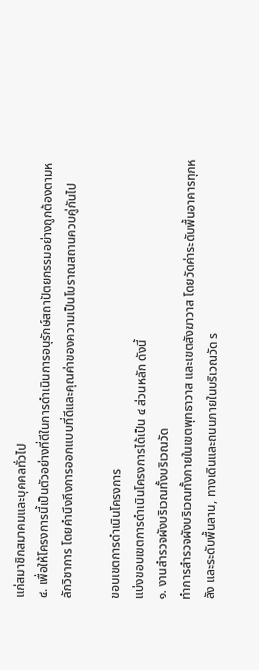แก่สมาชิกสมาคมและบุคคลทั่วไป
๔. เพื่อให้โครงการนี้เป็นตัวอย่างที่ดีในการดำเนินการอนุรักษ์สถาปัตยกรรมอย่างถูกต้องตามหลักวิชาการ โดยคำนึงถึงการออกแบบที่ดีและคุณค่าของความเป็นโบราณสถานควบคู่กันไป

ขอบเขตการดำเนินโครงการ
แบ่งขอบเขตการดำเนินโครงการได้เป็น ๔ ส่วนหลัก ดังนี้
๑. งานสำรวจผังบริเวณทั้งบริเวณวัด
ทำการสำรวจผังบริเวณทั้งภายในเขตพุทธาวาส และเขตสังฆาวาส โดยวัดค่าระดับพื้นอาคารทุกหลัง และระดับพื้นลาน, ทางเดินและถนนภายในบริเวณวัด ร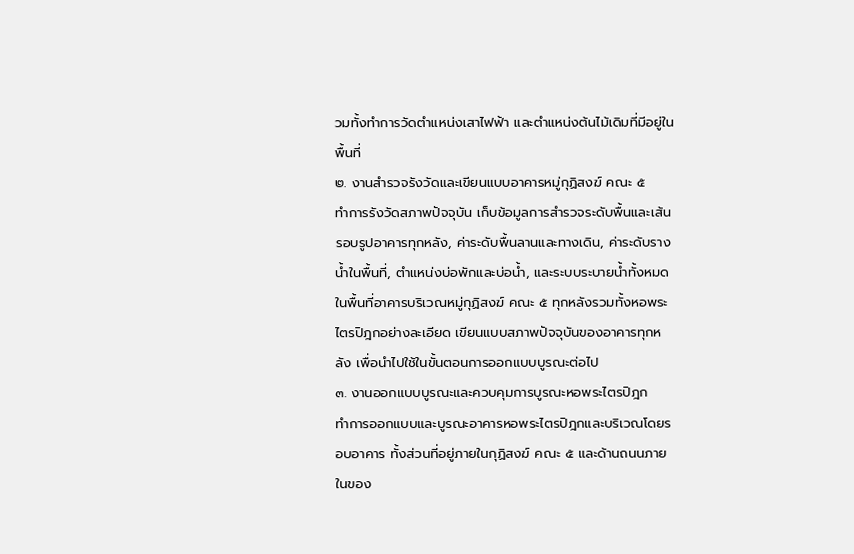วมทั้งทำการวัดตำแหน่งเสาไฟฟ้า และตำแหน่งต้นไม้เดิมที่มีอยู่ในพื้นที่
๒. งานสำรวจรังวัดและเขียนแบบอาคารหมู่กุฏิสงฆ์ คณะ ๕
ทำการรังวัดสภาพปัจจุบัน เก็บข้อมูลการสำรวจระดับพื้นและเส้นรอบรูปอาคารทุกหลัง, ค่าระดับพื้นลานและทางเดิน, ค่าระดับรางน้ำในพื้นที่, ตำแหน่งบ่อพักและบ่อน้ำ, และระบบระบายน้ำทั้งหมดในพื้นที่อาคารบริเวณหมู่กุฏิสงฆ์ คณะ ๕ ทุกหลังรวมทั้งหอพระไตรปิฎกอย่างละเอียด เขียนแบบสภาพปัจจุบันของอาคารทุกหลัง เพื่อนำไปใช้ในขั้นตอนการออกแบบบูรณะต่อไป
๓. งานออกแบบบูรณะและควบคุมการบูรณะหอพระไตรปิฎก
ทำการออกแบบและบูรณะอาคารหอพระไตรปิฎกและบริเวณโดยรอบอาคาร ทั้งส่วนที่อยู่ภายในกุฏิสงฆ์ คณะ ๕ และด้านถนนภายในของ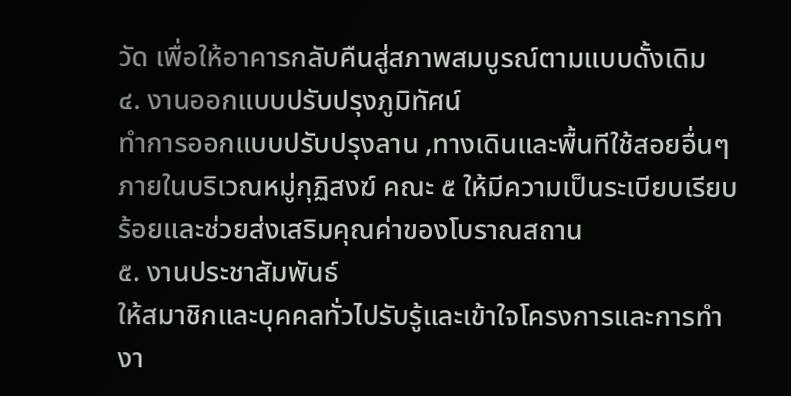วัด เพื่อให้อาคารกลับคืนสู่สภาพสมบูรณ์ตามแบบดั้งเดิม
๔. งานออกแบบปรับปรุงภูมิทัศน์
ทำการออกแบบปรับปรุงลาน ,ทางเดินและพื้นทีใช้สอยอื่นๆ ภายในบริเวณหมู่กุฏิสงฆ์ คณะ ๕ ให้มีความเป็นระเบียบเรียบร้อยและช่วยส่งเสริมคุณค่าของโบราณสถาน
๕. งานประชาสัมพันธ์
ให้สมาชิกและบุคคลทั่วไปรับรู้และเข้าใจโครงการและการทำงา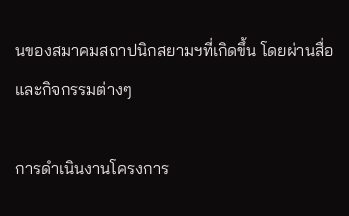นของสมาคมสถาปนิกสยามฯที่เกิดขึ้น โดยผ่านสื่อและกิจกรรมต่างๆ

การดำเนินงานโครงการ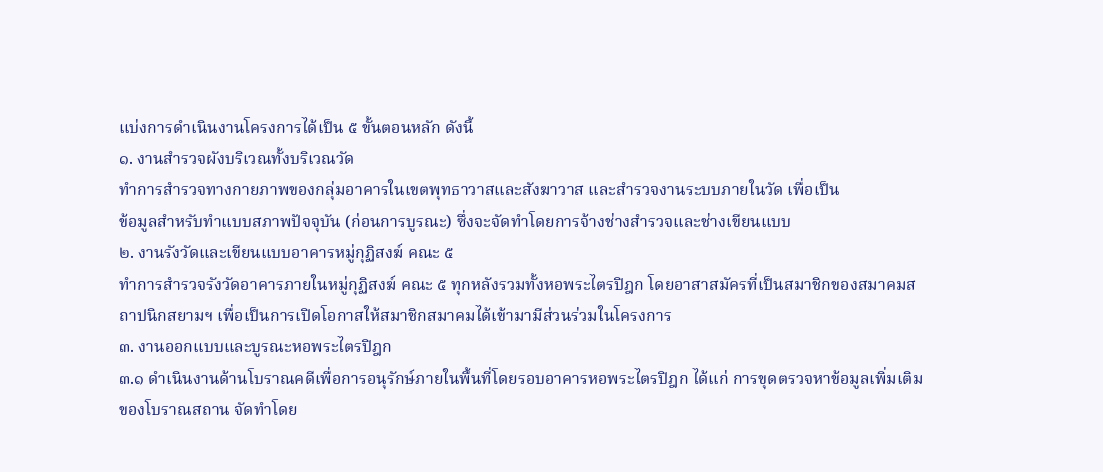แบ่งการดำเนินงานโครงการได้เป็น ๕ ขั้นตอนหลัก ดังนี้
๑. งานสำรวจผังบริเวณทั้งบริเวณวัด
ทำการสำรวจทางกายภาพของกลุ่มอาคารในเขตพุทธาวาสและสังฆาวาส และสำรวจงานระบบภายในวัด เพื่อเป็น
ข้อมูลสำหรับทำแบบสภาพปัจจุบัน (ก่อนการบูรณะ) ซึ่งจะจัดทำโดยการจ้างช่างสำรวจและช่างเขียนแบบ
๒. งานรังวัดและเขียนแบบอาคารหมู่กุฏิสงฆ์ คณะ ๕
ทำการสำรวจรังวัดอาคารภายในหมู่กุฏิสงฆ์ คณะ ๕ ทุกหลังรวมทั้งหอพระไตรปิฎก โดยอาสาสมัครที่เป็นสมาชิกของสมาคมสถาปนิกสยามฯ เพื่อเป็นการเปิดโอกาสให้สมาชิกสมาคมได้เข้ามามีส่วนร่วมในโครงการ
๓. งานออกแบบและบูรณะหอพระไตรปิฎก
๓.๑ ดำเนินงานด้านโบราณคดีเพื่อการอนุรักษ์ภายในพื้นที่โดยรอบอาคารหอพระไตรปิฎก ได้แก่ การขุดตรวจหาข้อมูลเพิ่มเติมของโบราณสถาน จัดทำโดย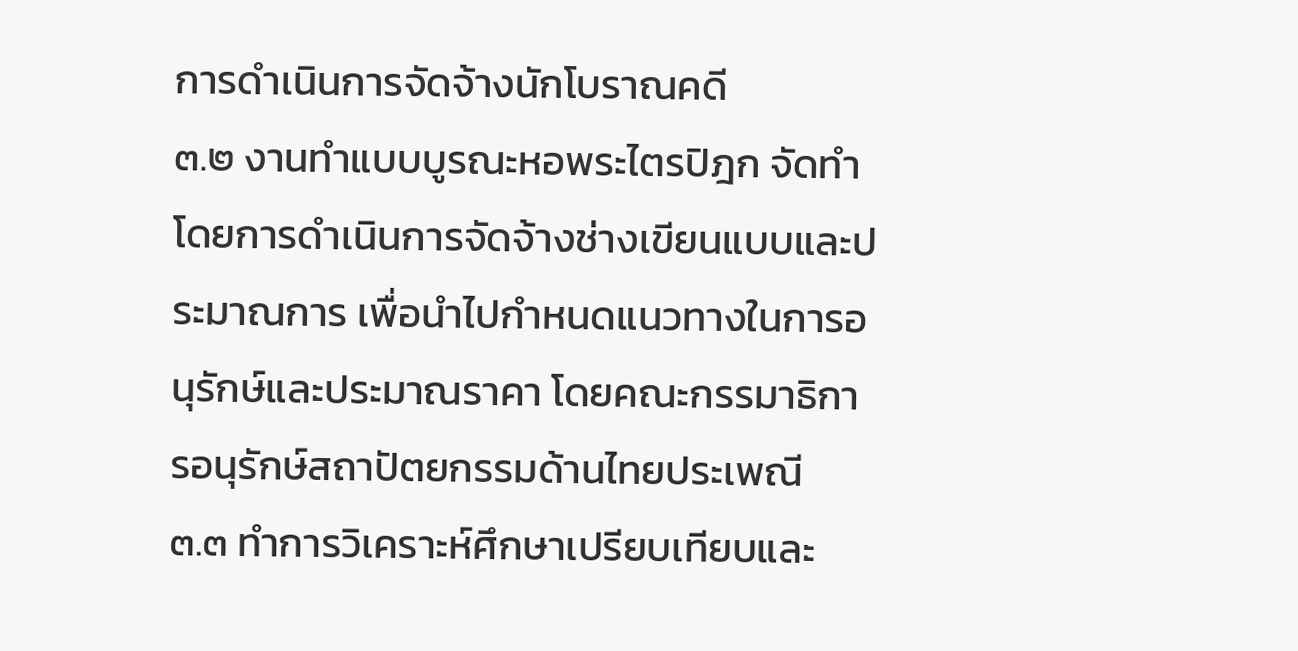การดำเนินการจัดจ้างนักโบราณคดี
๓.๒ งานทำแบบบูรณะหอพระไตรปิฎก จัดทำโดยการดำเนินการจัดจ้างช่างเขียนแบบและประมาณการ เพื่อนำไปกำหนดแนวทางในการอนุรักษ์และประมาณราคา โดยคณะกรรมาธิการอนุรักษ์สถาปัตยกรรมด้านไทยประเพณี
๓.๓ ทำการวิเคราะห์ศึกษาเปรียบเทียบและ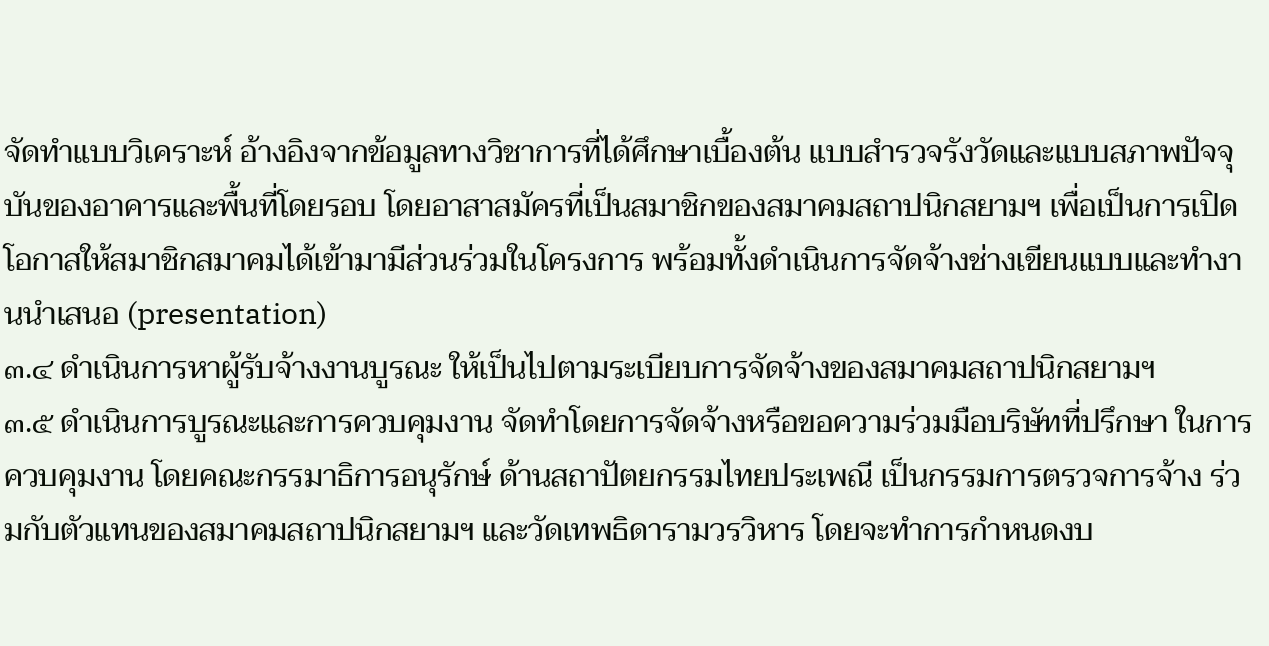จัดทำแบบวิเคราะห์ อ้างอิงจากข้อมูลทางวิชาการที่ได้ศึกษาเบื้องต้น แบบสำรวจรังวัดและแบบสภาพปัจจุบันของอาคารและพื้นที่โดยรอบ โดยอาสาสมัครที่เป็นสมาชิกของสมาคมสถาปนิกสยามฯ เพื่อเป็นการเปิดโอกาสให้สมาชิกสมาคมได้เข้ามามีส่วนร่วมในโครงการ พร้อมทั้งดำเนินการจัดจ้างช่างเขียนแบบและทำงานนำเสนอ (presentation)
๓.๔ ดำเนินการหาผู้รับจ้างงานบูรณะ ให้เป็นไปตามระเบียบการจัดจ้างของสมาคมสถาปนิกสยามฯ
๓.๕ ดำเนินการบูรณะและการควบคุมงาน จัดทำโดยการจัดจ้างหรือขอความร่วมมือบริษัทที่ปรึกษา ในการควบคุมงาน โดยคณะกรรมาธิการอนุรักษ์ ด้านสถาปัตยกรรมไทยประเพณี เป็นกรรมการตรวจการจ้าง ร่วมกับตัวแทนของสมาคมสถาปนิกสยามฯ และวัดเทพธิดารามวรวิหาร โดยจะทำการกำหนดงบ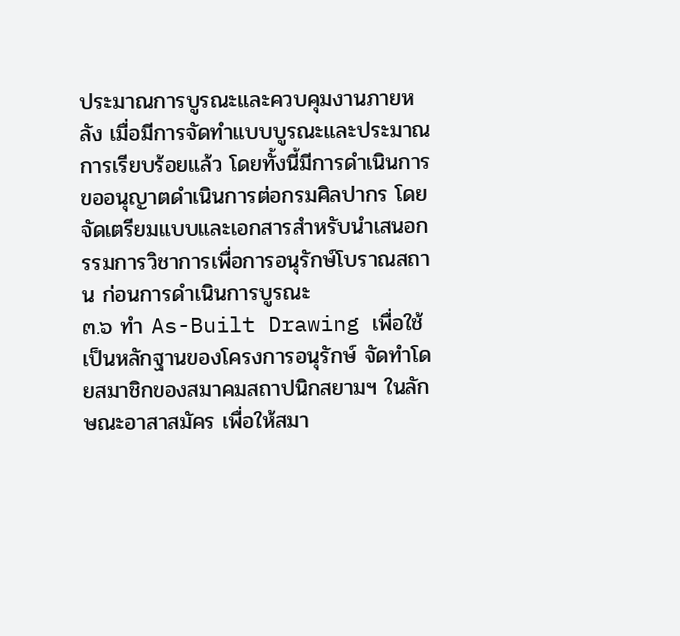ประมาณการบูรณะและควบคุมงานภายหลัง เมื่อมีการจัดทำแบบบูรณะและประมาณการเรียบร้อยแล้ว โดยทั้งนี้มีการดำเนินการขออนุญาตดำเนินการต่อกรมศิลปากร โดยจัดเตรียมแบบและเอกสารสำหรับนำเสนอกรรมการวิชาการเพื่อการอนุรักษ์โบราณสถาน ก่อนการดำเนินการบูรณะ
๓.๖ ทำ As-Built Drawing เพื่อใช้เป็นหลักฐานของโครงการอนุรักษ์ จัดทำโดยสมาชิกของสมาคมสถาปนิกสยามฯ ในลักษณะอาสาสมัคร เพื่อให้สมา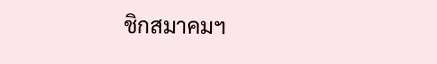ชิกสมาคมฯ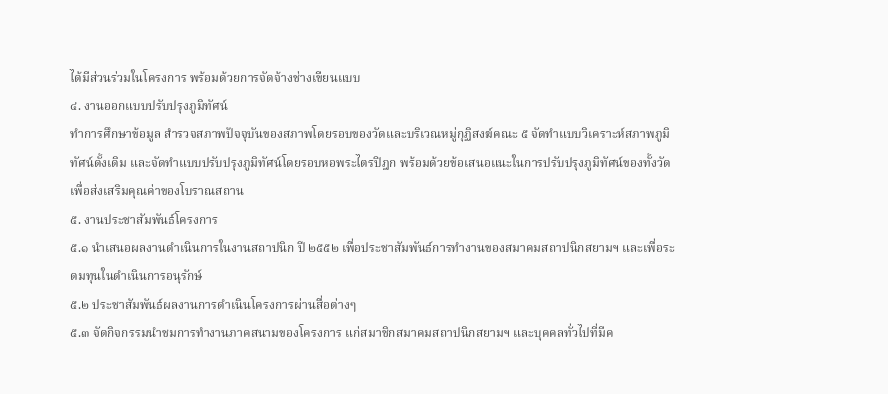ได้มีส่วนร่วมในโครงการ พร้อมด้วยการจัดจ้างช่างเขียนแบบ
๔. งานออกแบบปรับปรุงภูมิทัศน์
ทำการศึกษาข้อมูล สำรวจสภาพปัจจุบันของสภาพโดยรอบของวัดและบริเวณหมู่กุฏิสงฆ์คณะ ๕ จัดทำแบบวิเคราะห์สภาพภูมิทัศน์ดั้งเดิม และจัดทำแบบปรับปรุงภูมิทัศน์โดยรอบหอพระไตรปิฎก พร้อมด้วยข้อเสนอแนะในการปรับปรุงภูมิทัศน์ของทั้งวัดเพื่อส่งเสริมคุณค่าของโบราณสถาน
๕. งานประชาสัมพันธ์โครงการ
๕.๑ นำเสนอผลงานดำเนินการในงานสถาปนิก ปี ๒๕๕๒ เพื่อประชาสัมพันธ์การทำงานของสมาคมสถาปนิกสยามฯ และเพื่อระดมทุนในดำเนินการอนุรักษ์
๕.๒ ประชาสัมพันธ์ผลงานการดำเนินโครงการผ่านสื่อต่างๆ
๕.๓ จัดกิจกรรมนำชมการทำงานภาคสนามของโครงการ แก่สมาชิกสมาคมสถาปนิกสยามฯ และบุคคลทั่วไปที่มีค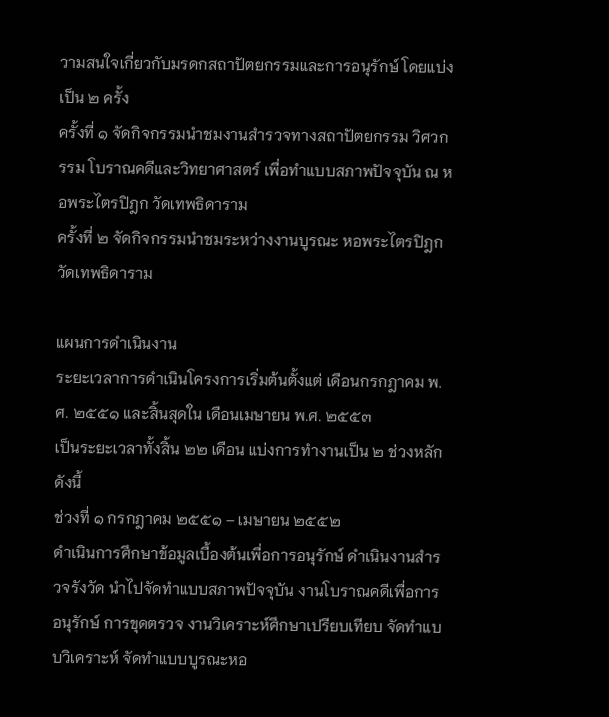วามสนใจเกี่ยวกับมรดกสถาปัตยกรรมและการอนุรักษ์ โดยแบ่งเป็น ๒ ครั้ง
ครั้งที่ ๑ จัดกิจกรรมนำชมงานสำรวจทางสถาปัตยกรรม วิศวกรรม โบราณคดีและวิทยาศาสตร์ เพื่อทำแบบสภาพปัจจุบัน ณ หอพระไตรปิฎก วัดเทพธิดาราม
ครั้งที่ ๒ จัดกิจกรรมนำชมระหว่างงานบูรณะ หอพระไตรปิฎก วัดเทพธิดาราม

แผนการดำเนินงาน
ระยะเวลาการดำเนินโครงการเริ่มต้นตั้งแต่ เดือนกรกฎาคม พ.ศ. ๒๕๕๑ และสิ้นสุดใน เดือนเมษายน พ.ศ. ๒๕๕๓
เป็นระยะเวลาทั้งสิ้น ๒๒ เดือน แบ่งการทำงานเป็น ๒ ช่วงหลัก ดังนี้
ช่วงที่ ๑ กรกฎาคม ๒๕๕๑ – เมษายน ๒๕๕๒
ดำเนินการศึกษาข้อมูลเบื้องต้นเพื่อการอนุรักษ์ ดำเนินงานสำรวจรังวัด นำไปจัดทำแบบสภาพปัจจุบัน งานโบราณคดีเพื่อการอนุรักษ์ การขุดตรวจ งานวิเคราะห์ศึกษาเปรียบเทียบ จัดทำแบบวิเคราะห์ จัดทำแบบบูรณะหอ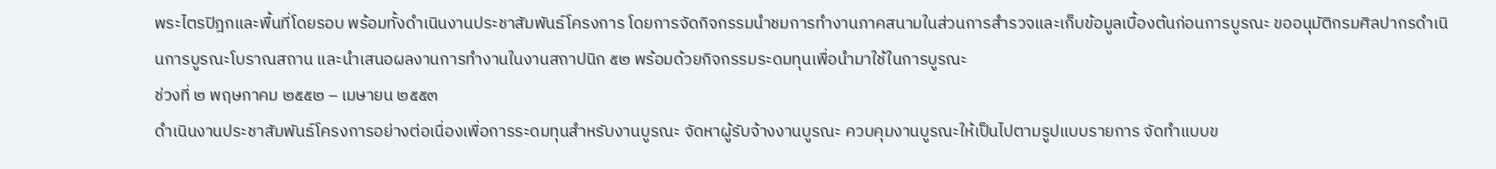พระไตรปิฎกและพื้นที่โดยรอบ พร้อมทั้งดำเนินงานประชาสัมพันธ์โครงการ โดยการจัดกิจกรรมนำชมการทำงานภาคสนามในส่วนการสำรวจและเก็บข้อมูลเบื้องต้นก่อนการบูรณะ ขออนุมัติกรมศิลปากรดำเนินการบูรณะโบราณสถาน และนำเสนอผลงานการทำงานในงานสถาปนิก ๕๒ พร้อมด้วยกิจกรรมระดมทุนเพื่อนำมาใช้ในการบูรณะ
ช่วงที่ ๒ พฤษภาคม ๒๕๕๒ – เมษายน ๒๕๕๓
ดำเนินงานประชาสัมพันธ์โครงการอย่างต่อเนื่องเพื่อการระดมทุนสำหรับงานบูรณะ จัดหาผู้รับจ้างงานบูรณะ ควบคุมงานบูรณะให้เป็นไปตามรูปแบบรายการ จัดทำแบบข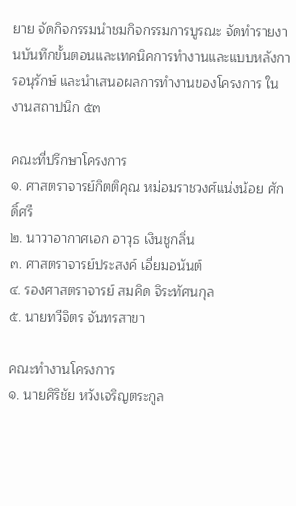ยาย จัดกิจกรรมนำชมกิจกรรมการบูรณะ จัดทำรายงานบันทึกขั้นตอนและเทคนิคการทำงานและแบบหลังการอนุรักษ์ และนำเสนอผลการทำงานของโครงการ ในงานสถาปนิก ๕๓

คณะที่ปรึกษาโครงการ
๑. ศาสตราจารย์กิตติคุณ หม่อมราชวงศ์แน่งน้อย ศักดิ์ศรี
๒. นาวาอากาศเอก อาวุธ เงินชูกลิ่น
๓. ศาสตราจารย์ประสงค์ เอี่ยมอนันต์
๔. รองศาสตราจารย์ สมคิด จิระทัศนกุล
๕. นายทวีจิตร จันทรสาขา

คณะทำงานโครงการ
๑. นายศิริชัย หวังเจริญตระกูล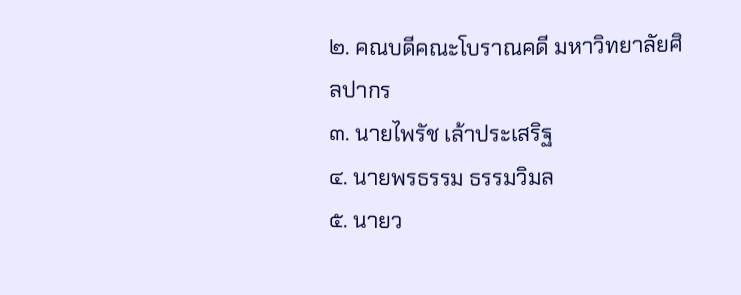๒. คณบดีคณะโบราณคดี มหาวิทยาลัยศิลปากร
๓. นายไพรัช เล้าประเสริฐ
๔. นายพรธรรม ธรรมวิมล
๕. นายว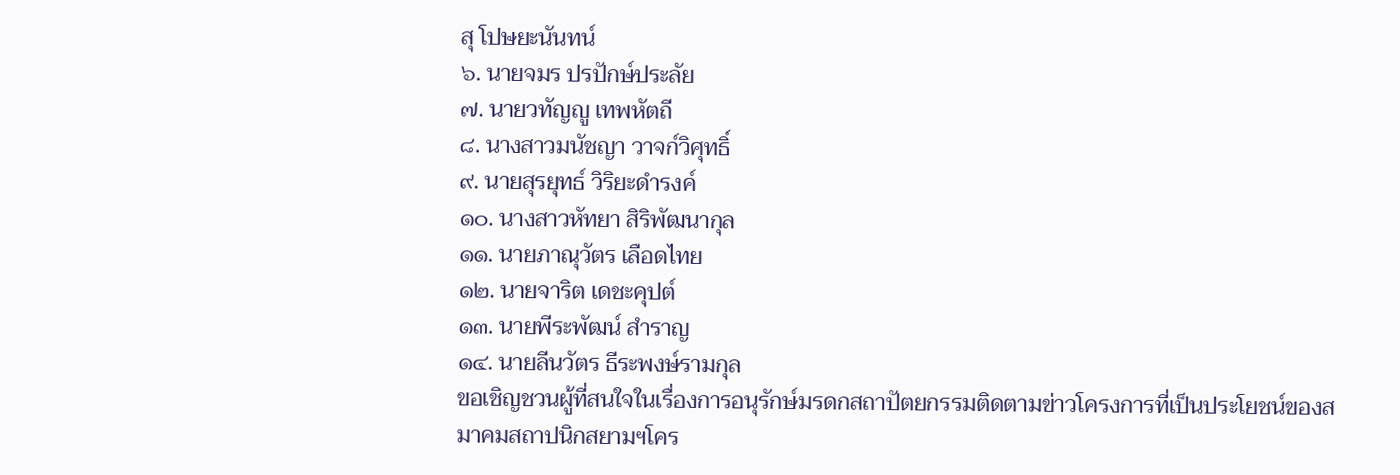สุ โปษยะนันทน์
๖. นายจมร ปรปักษ์ประลัย
๗. นายวทัญญู เทพหัตถี
๘. นางสาวมนัชญา วาจก์วิศุทธิ์
๙. นายสุรยุทธ์ วิริยะดำรงค์
๑๐. นางสาวหัทยา สิริพัฒนากุล
๑๑. นายภาณุวัตร เลือดไทย
๑๒. นายจาริต เดชะคุปต์
๑๓. นายพีระพัฒน์ สำราญ
๑๔. นายลีนวัตร ธีระพงษ์รามกุล
ขอเชิญชวนผู้ที่สนใจในเรื่องการอนุรักษ์มรดกสถาปัตยกรรมติดตามข่าวโครงการที่เป็นประโยชน์ของสมาคมสถาปนิกสยามฯโคร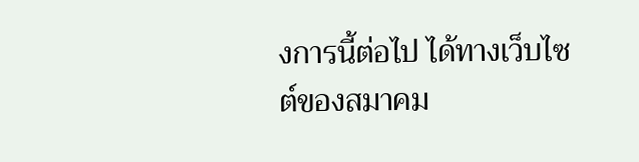งการนี้ต่อไป ได้ทางเว็บไซต์ของสมาคม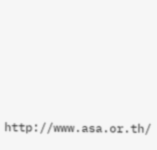http://www.asa.or.th/